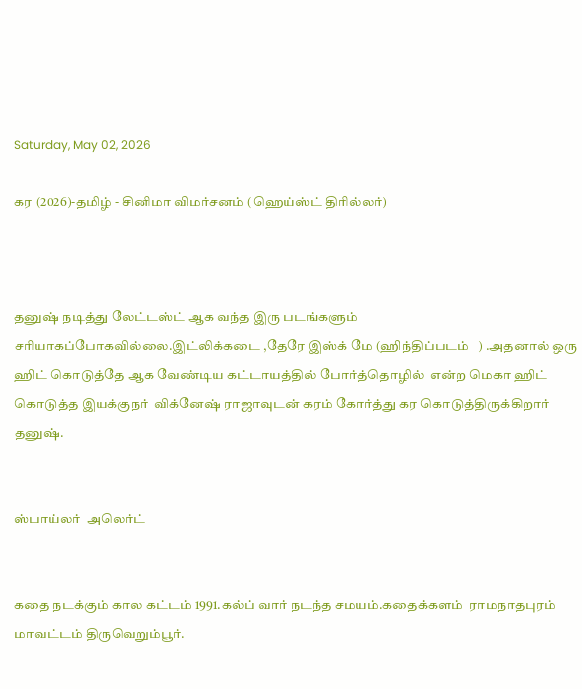Saturday, May 02, 2026

கர (2026)-தமிழ் - சினிமா விமர்சனம் (ஹெய்ஸ்ட் திரில்லர்)



தனுஷ் நடித்து லேட்டஸ்ட் ஆக வந்த இரு படங்களும்       சரியாகப்போகவில்லை.இட்லிக்கடை ,தேரே இஸ்க் மே (ஹிந்திப்படம்   ) .அதனால் ஒரு ஹிட் கொடுத்தே ஆக வேண்டிய கட்டாயத்தில் போர்த்தொழில்  என்ற மெகா ஹிட் கொடுத்த இயக்குநர்  விக்னேஷ் ராஜாவுடன் கரம் கோர்த்து கர கொடுத்திருக்கிறார் தனுஷ்.


ஸ்பாய்லர்  அலெர்ட்


கதை நடக்கும் கால கட்டம் 1991.கல்ப் வார் நடந்த சமயம்.கதைக்களம்  ராமநாதபுரம் மாவட்டம் திருவெறும்பூர்.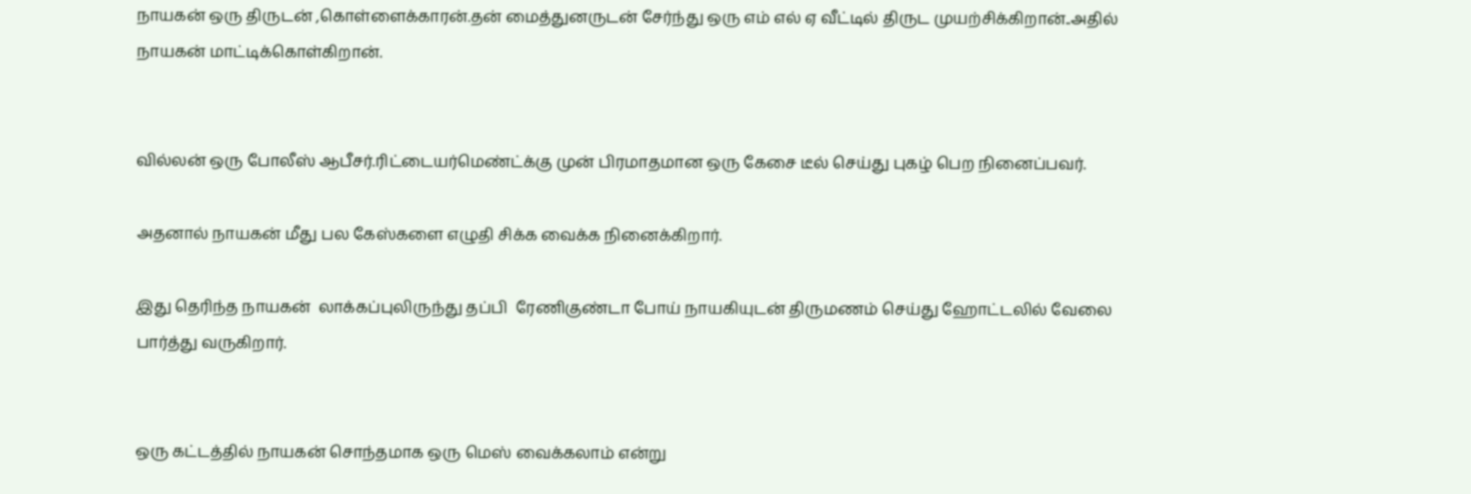நாயகன் ஒரு திருடன் ,கொள்ளைக்காரன்.தன் மைத்துனருடன் சேர்ந்து ஒரு எம் எல் ஏ வீட்டில் திருட முயற்சிக்கிறான்..அதில் நாயகன் மாட்டிக்கொள்கிறான்.


வில்லன் ஒரு போலீஸ் ஆபீசர்.ரிட்டையர்மெண்ட்க்கு முன் பிரமாதமான ஒரு கேசை டீல் செய்து புகழ் பெற நினைப்பவர்.

அதனால் நாயகன் மீது பல கேஸ்களை எழுதி சிக்க வைக்க நினைக்கிறார்.

இது தெரிந்த நாயகன்  லாக்கப்புலிருந்து தப்பி  ரேணிகுண்டா போய் நாயகியுடன் திருமணம் செய்து ஹோட்டலில் வேலை பார்த்து வருகிறார்.


ஒரு கட்டத்தில் நாயகன் சொந்தமாக ஒரு மெஸ் வைக்கலாம் என்று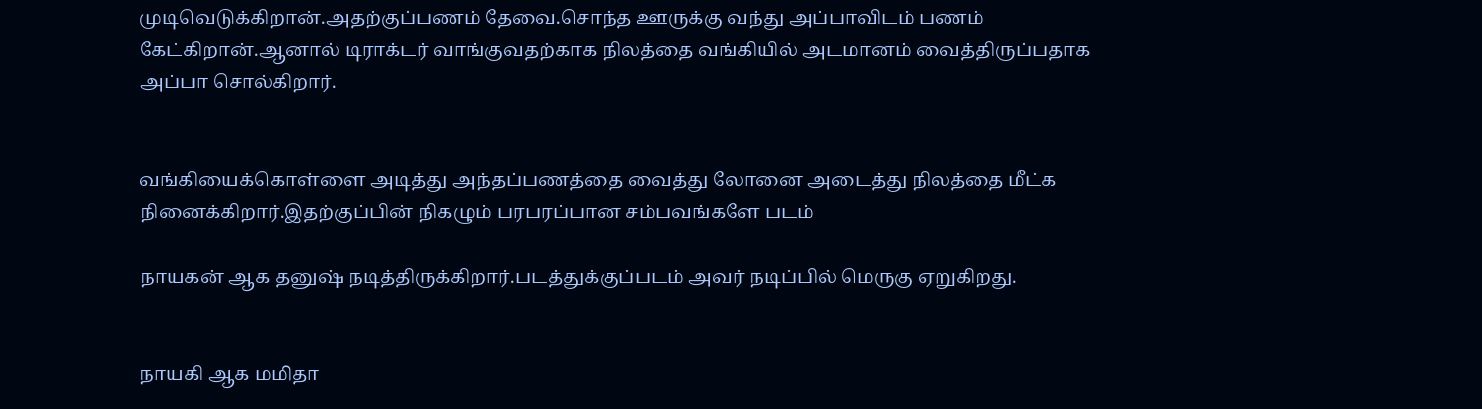முடிவெடுக்கிறான்.அதற்குப்பணம் தேவை.சொந்த ஊருக்கு வந்து அப்பாவிடம் பணம் கேட்கிறான்.ஆனால் டிராக்டர் வாங்குவதற்காக நிலத்தை வங்கியில் அடமானம் வைத்திருப்பதாக அப்பா சொல்கிறார்.


வங்கியைக்கொள்ளை அடித்து அந்தப்பணத்தை வைத்து லோனை அடைத்து நிலத்தை மீட்க நினைக்கிறார்.இதற்குப்பின் நிகழும் பரபரப்பான சம்பவங்களே படம்

நாயகன் ஆக தனுஷ் நடித்திருக்கிறார்.படத்துக்குப்படம் அவர் நடிப்பில் மெருகு ஏறுகிறது.


நாயகி ஆக மமிதா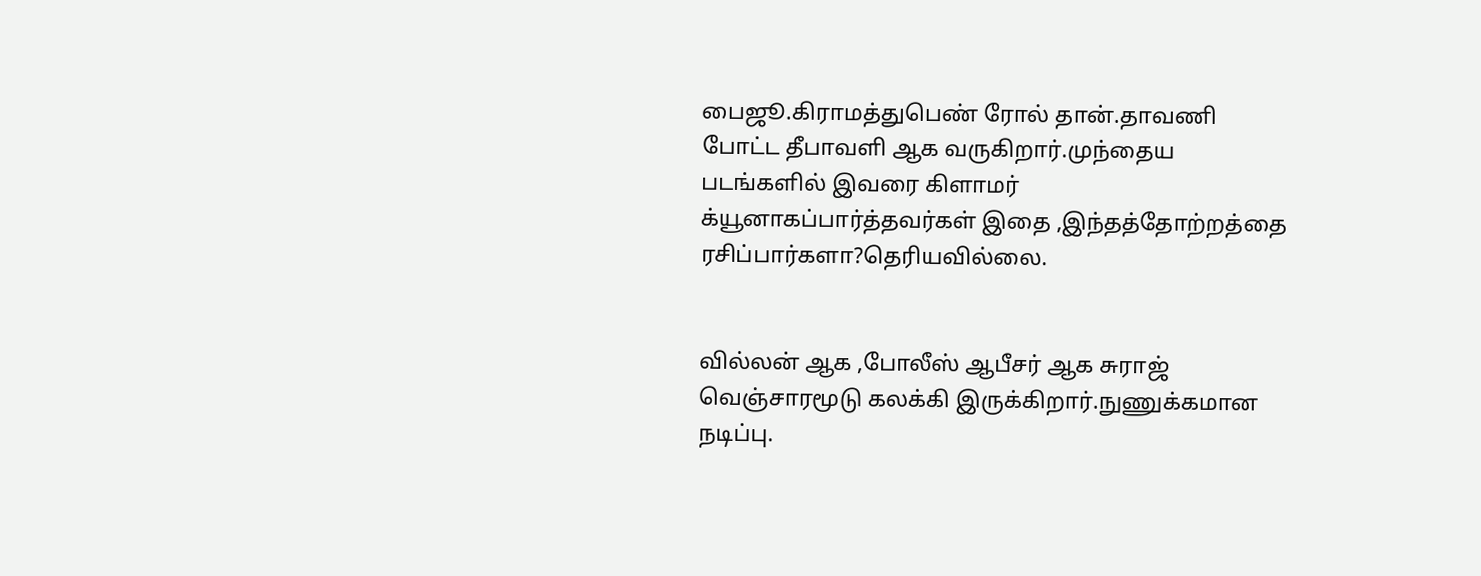பைஜூ.கிராமத்துபெண் ரோல் தான்.தாவணி போட்ட தீபாவளி ஆக வருகிறார்.முந்தைய படங்களில் இவரை கிளாமர் க்யூனாகப்பார்த்தவர்கள் இதை ,இந்தத்தோற்றத்தை ரசிப்பார்களா?தெரியவில்லை.


வில்லன் ஆக ,போலீஸ் ஆபீசர் ஆக சுராஜ் வெஞ்சாரமூடு கலக்கி இருக்கிறார்.நுணுக்கமான  நடிப்பு.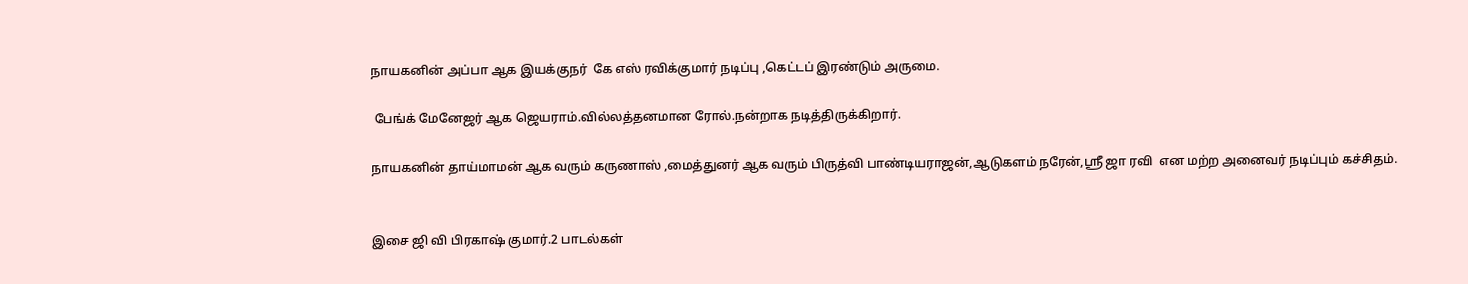நாயகனின் அப்பா ஆக இயக்குநர்  கே எஸ் ரவிக்குமார் நடிப்பு ,கெட்டப் இரண்டும் அருமை.

 பேங்க் மேனேஜர் ஆக ஜெயராம்.வில்லத்தனமான ரோல்.நன்றாக நடித்திருக்கிறார்.

நாயகனின் தாய்மாமன் ஆக வரும் கருணாஸ் ,மைத்துனர் ஆக வரும் பிருத்வி பாண்டியராஜன்,ஆடுகளம் நரேன்,ஸ்ரீ ஜா ரவி  என மற்ற அனைவர் நடிப்பும் கச்சிதம்.


இசை ஜி வி பிரகாஷ் குமார்.2 பாடல்கள்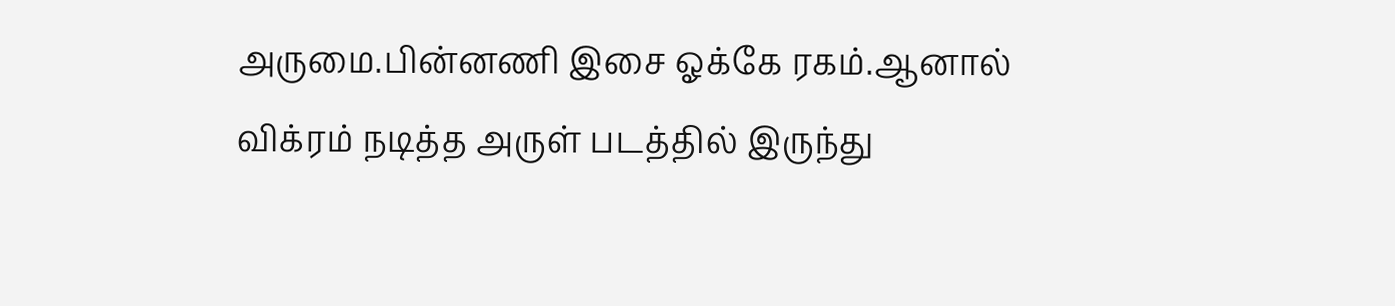அருமை.பின்னணி இசை ஓக்கே ரகம்.ஆனால் விக்ரம் நடித்த அருள் படத்தில் இருந்து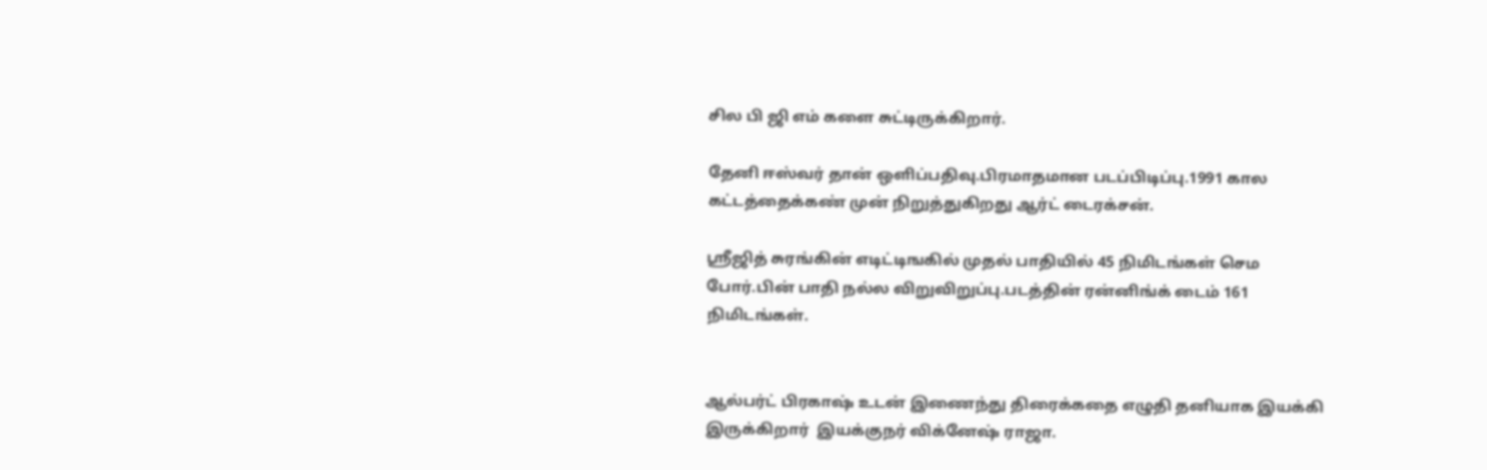சில பி ஜி எம் களை சுட்டிருக்கிறார்.

தேனி ஈஸ்வர் தான் ஒளிப்பதிவு.பிரமாதமான படப்பிடிப்பு.1991 கால கட்டத்தைக்கண் முன் நிறுத்துகிறது ஆர்ட் டைரக்சன்.

ஸ்ரீஜித் சுரங்கின் எடிட்டிஙகில் முதல் பாதியில் 45 நிமிடங்கள் செம போர்.பின் பாதி நல்ல விறுவிறுப்பு.படத்தின் ரன்னிங்க் டைம் 161 நிமிடங்கள்.


ஆல்பர்ட் பிரகாஷ் உடன் இணைந்து திரைக்கதை எழுதி தனியாக இயக்கி இருக்கிறார்  இயக்குநர் விக்னேஷ் ராஜா.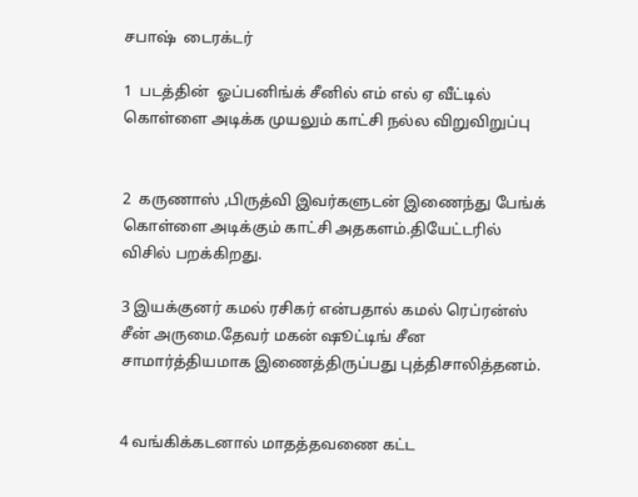சபாஷ்  டைரக்டர்

1  படத்தின்  ஓப்பனிங்க் சீனில் எம் எல் ஏ வீட்டில் கொள்ளை அடிக்க முயலும் காட்சி நல்ல விறுவிறுப்பு


2  கருணாஸ் ,பிருத்வி இவர்களுடன் இணைந்து பேங்க் கொள்ளை அடிக்கும் காட்சி அதகளம்.தியேட்டரில் விசில் பறக்கிறது.

3 இயக்குனர் கமல் ரசிகர் என்பதால் கமல் ரெப்ரன்ஸ் சீன் அருமை.தேவர் மகன் ஷூட்டிங் சீன சாமார்த்தியமாக இணைத்திருப்பது புத்திசாலித்தனம்.


4 வங்கிக்கடனால் மாதத்தவணை கட்ட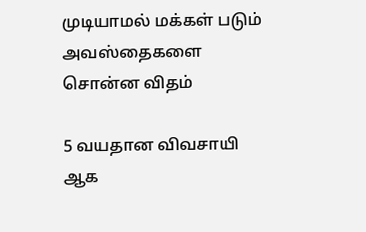முடியாமல் மக்கள் படும் அவஸ்தைகளை சொன்ன விதம்

5 வயதான விவசாயி ஆக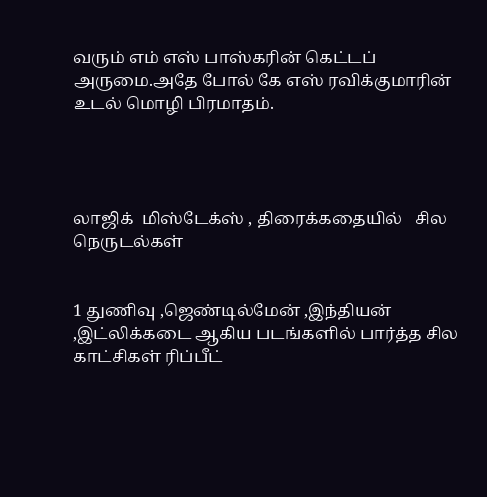வரும் எம் எஸ் பாஸ்கரின் கெட்டப் அருமை.அதே போல் கே எஸ் ரவிக்குமாரின் உடல் மொழி பிரமாதம்.




லாஜிக்  மிஸ்டேக்ஸ் , திரைக்கதையில்   சில  நெருடல்கள்


1 துணிவு ,ஜெண்டில்மேன் ,இந்தியன் ,இட்லிக்கடை ஆகிய படங்களில் பார்த்த சில காட்சிகள் ரிப்பீட்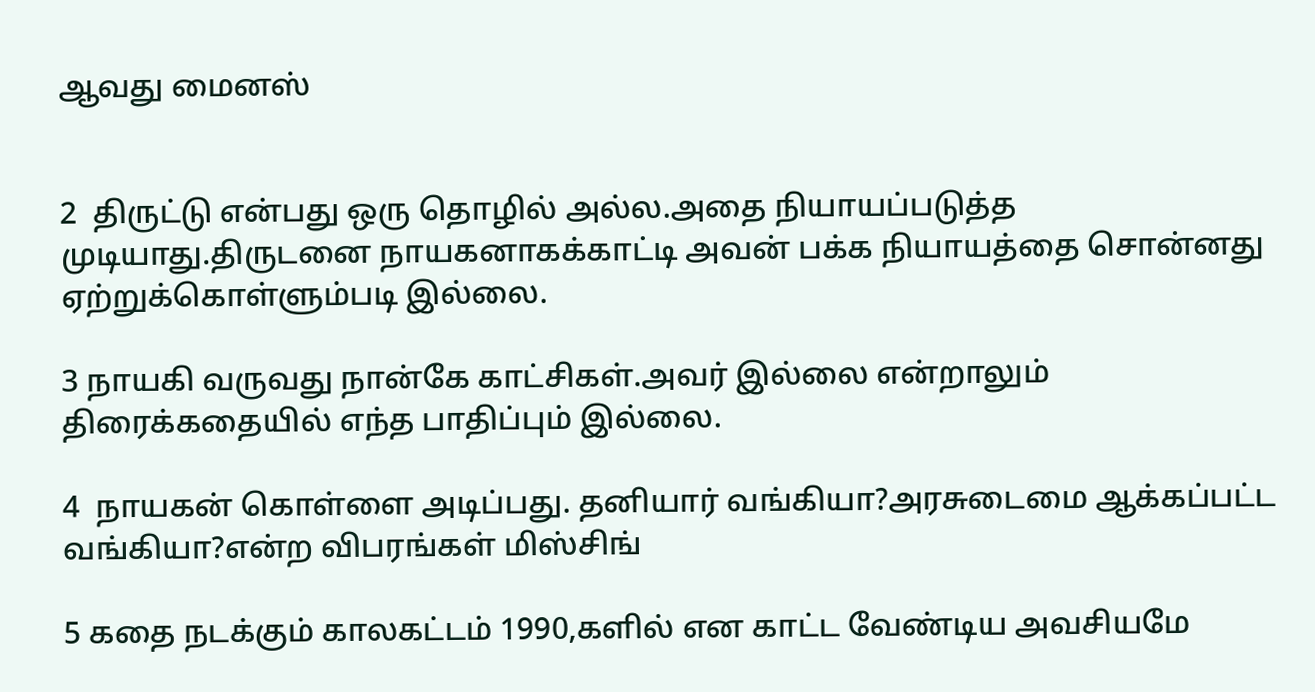ஆவது மைனஸ்


2  திருட்டு என்பது ஒரு தொழில் அல்ல.அதை நியாயப்படுத்த முடியாது.திருடனை நாயகனாகக்காட்டி அவன் பக்க நியாயத்தை சொன்னது ஏற்றுக்கொள்ளும்படி இல்லை.

3 நாயகி வருவது நான்கே காட்சிகள்.அவர் இல்லை என்றாலும் திரைக்கதையில் எந்த பாதிப்பும் இல்லை.

4  நாயகன் கொள்ளை அடிப்பது. தனியார் வங்கியா?அரசுடைமை ஆக்கப்பட்ட வங்கியா?என்ற விபரங்கள் மிஸ்சிங்

5 கதை நடக்கும் காலகட்டம் 1990,களில் என காட்ட வேண்டிய அவசியமே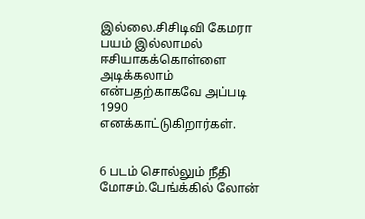இல்லை.சிசிடிவி கேமரா பயம் இல்லாமல் ஈசியாகக்கொள்ளை அடிக்கலாம் என்பதற்காகவே அப்படி 1990 எனக்காட்டுகிறார்கள்.


6 படம் சொல்லும் நீதி மோசம்.பேங்க்கில் லோன்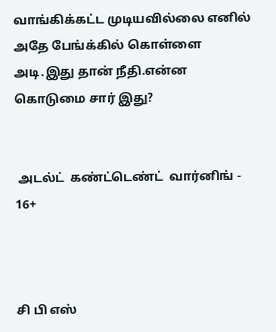வாங்கிக்கட்ட முடியவில்லை எனில் அதே பேங்க்கில் கொள்ளை அடி.இது தான் நீதி.என்ன கொடுமை சார் இது?


 அடல்ட்  கண்ட்டெண்ட்  வார்னிங் - 16+



சி பி எஸ்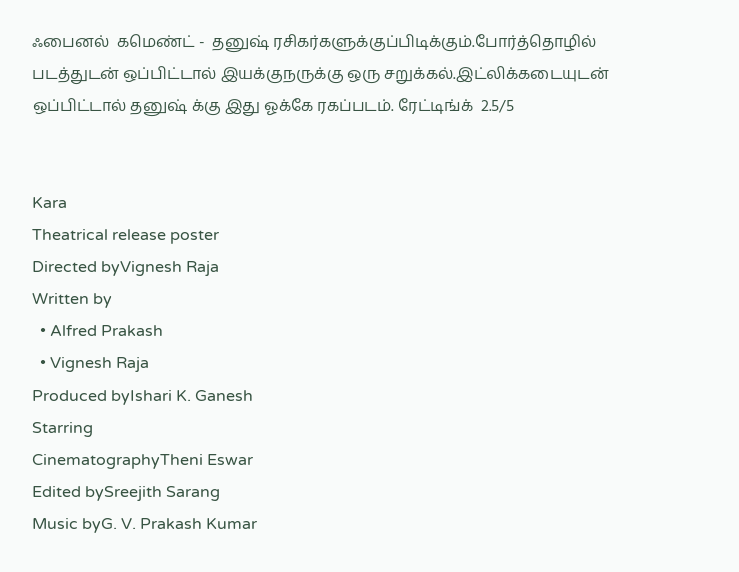ஃபைனல்  கமெண்ட் -  தனுஷ் ரசிகர்களுக்குப்பிடிக்கும்.போர்த்தொழில் படத்துடன் ஒப்பிட்டால் இயக்குநருக்கு ஒரு சறுக்கல்.இட்லிக்கடையுடன் ஒப்பிட்டால் தனுஷ் க்கு இது ஓக்கே ரகப்படம். ரேட்டிங்க்  2.5/5


Kara
Theatrical release poster
Directed byVignesh Raja
Written by
  • Alfred Prakash
  • Vignesh Raja
Produced byIshari K. Ganesh
Starring
CinematographyTheni Eswar
Edited bySreejith Sarang
Music byG. V. Prakash Kumar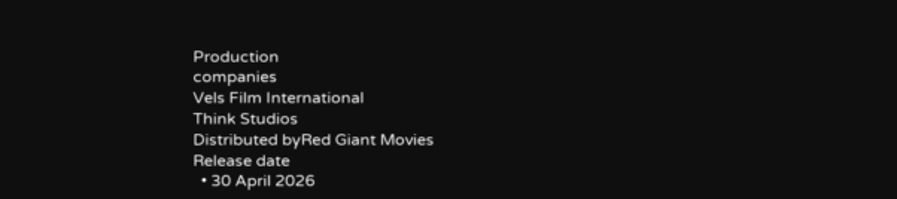Production
companies
Vels Film International
Think Studios
Distributed byRed Giant Movies
Release date
  • 30 April 2026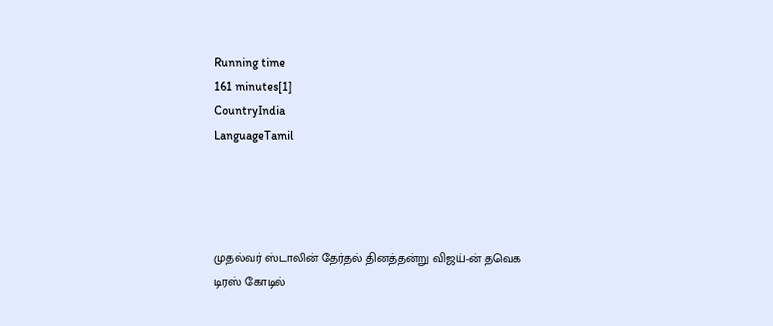Running time
161 minutes[1]
CountryIndia
LanguageTamil




முதல்வர் ஸ்டாலின் தேர்தல் தினத்தன்று விஜய்-ன் தவெக டிரஸ் கோடில்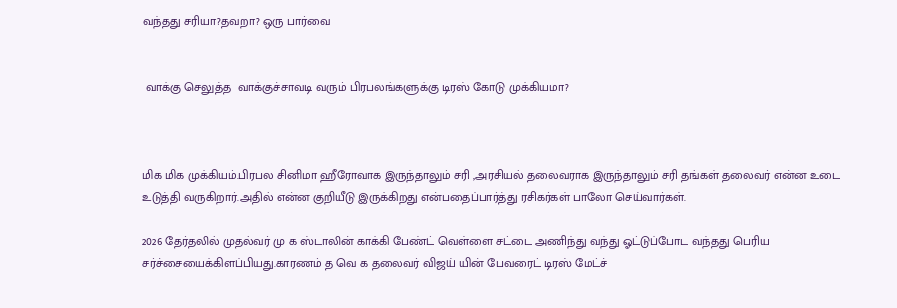வந்தது சரியா?தவறா? ஒரு பார்வை


 வாக்கு செலுத்த  வாக்குச்சாவடி வரும் பிரபலங்களுக்கு டிரஸ் கோடு முக்கியமா?



மிக மிக முக்கியம்.பிரபல சினிமா ஹீரோவாக இருந்தாலும் சரி ,அரசியல் தலைவராக இருந்தாலும் சரி தங்கள் தலைவர் என்ன உடை உடுத்தி வருகிறார்.அதில் என்ன குறியீடு இருக்கிறது என்பதைப்பார்த்து ரசிகர்கள் பாலோ செய்வார்கள்.

2026 தேர்தலில் முதல்வர் மு க ஸ்டாலின் காக்கி பேண்ட் வெள்ளை சட்டை அணிந்து வந்து ஓட்டுப்போட வந்தது பெரிய சர்ச்சையைக்கிளப்பியது.காரணம் த வெ க தலைவர் விஜய் யின் பேவரைட் டிரஸ் மேட்ச்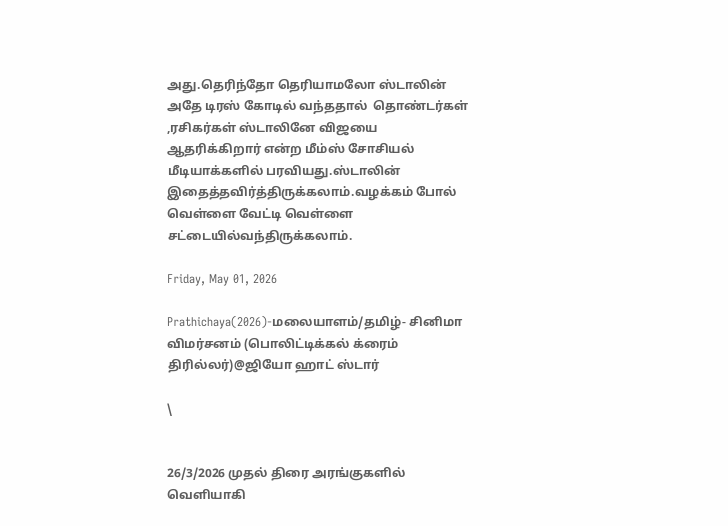அது.தெரிந்தோ தெரியாமலோ ஸ்டாலின் அதே டிரஸ் கோடில் வந்ததால்  தொண்டர்கள் ,ரசிகர்கள் ஸ்டாலினே விஜயை ஆதரிக்கிறார் என்ற மீம்ஸ் சோசியல் மீடியாக்களில் பரவியது.ஸ்டாலின் இதைத்தவிர்த்திருக்கலாம்.வழக்கம் போல் வெள்ளை வேட்டி வெள்ளை சட்டையில்வந்திருக்கலாம்.

Friday, May 01, 2026

Prathichaya(2026)-மலையாளம்/தமிழ்- சினிமா விமர்சனம் (பொலிட்டிக்கல் க்ரைம் திரில்லர்)@ஜியோ ஹாட் ஸ்டார்

\


26/3/2026 முதல் திரை அரங்குகளில் வெளியாகி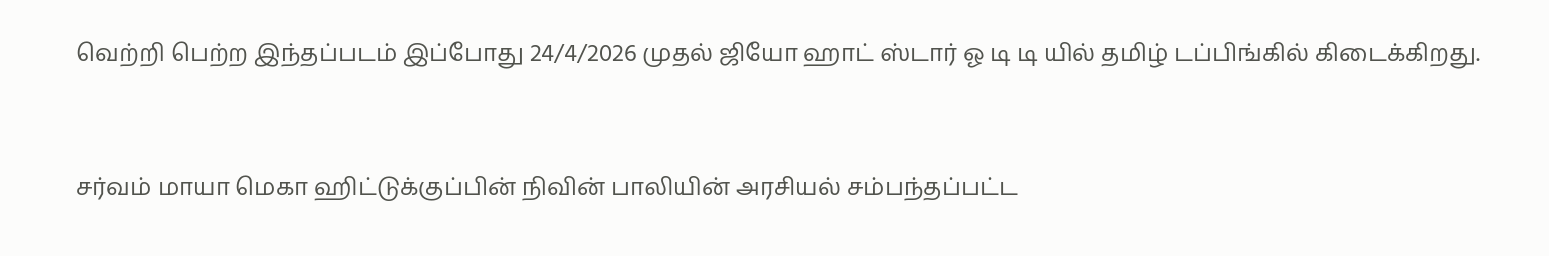வெற்றி பெற்ற இந்தப்படம் இப்போது 24/4/2026 முதல் ஜியோ ஹாட் ஸ்டார் ஓ டி டி யில் தமிழ் டப்பிங்கில் கிடைக்கிறது.


சர்வம் மாயா மெகா ஹிட்டுக்குப்பின் நிவின் பாலியின் அரசியல் சம்பந்தப்பட்ட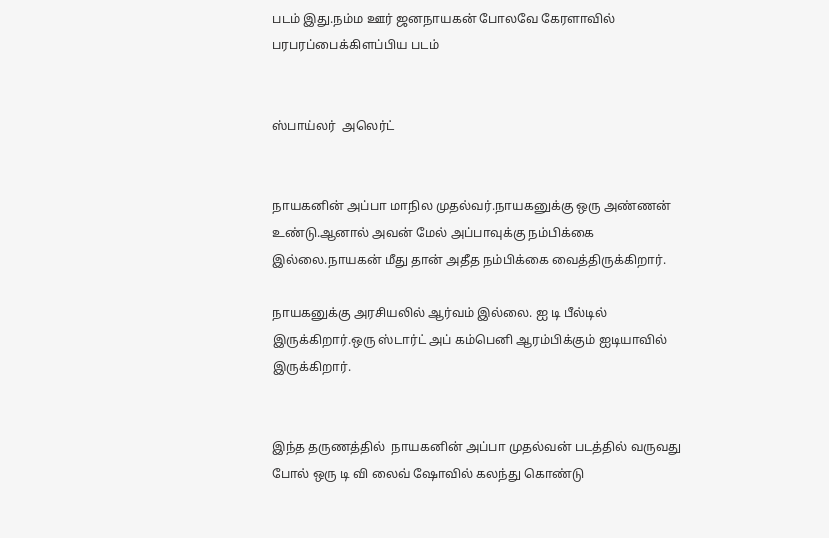படம் இது.நம்ம ஊர் ஜனநாயகன் போலவே கேரளாவில் பரபரப்பைக்கிளப்பிய படம்


ஸ்பாய்லர்  அலெர்ட்


நாயகனின் அப்பா மாநில முதல்வர்.நாயகனுக்கு ஒரு அண்ணன் உண்டு.ஆனால் அவன் மேல் அப்பாவுக்கு நம்பிக்கை இல்லை.நாயகன் மீது தான் அதீத நம்பிக்கை வைத்திருக்கிறார்.

நாயகனுக்கு அரசியலில் ஆர்வம் இல்லை. ஐ டி பீல்டில் இருக்கிறார்.ஒரு ஸ்டார்ட் அப் கம்பெனி ஆரம்பிக்கும் ஐடியாவில் இருக்கிறார்.


இந்த தருணத்தில்  நாயகனின் அப்பா முதல்வன் படத்தில் வருவது போல் ஒரு டி வி லைவ் ஷோவில் கலந்து கொண்டு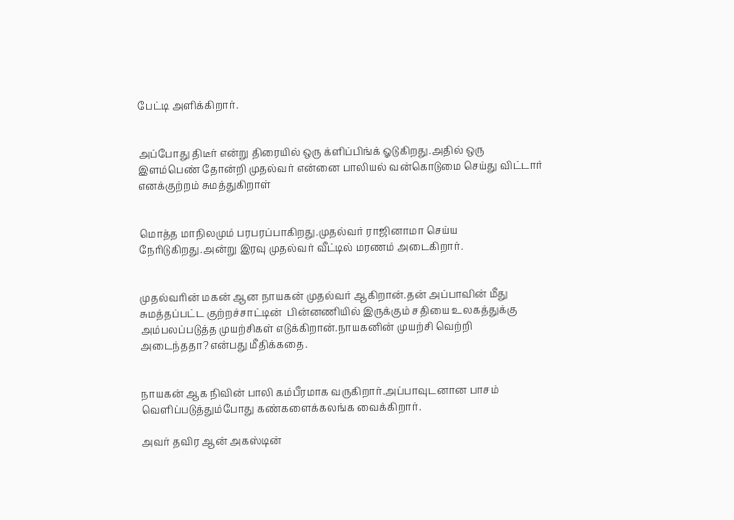பேட்டி அளிக்கிறார்.


அப்போது திடீர் என்று திரையில் ஒரு க்ளிப்பிங்க் ஓடுகிறது.அதில் ஒரு இளம்பெண் தோன்றி முதல்வர் என்னை பாலியல் வன்கொடுமை செய்து விட்டார் எனக்குற்றம் சுமத்துகிறாள்


மொத்த மாநிலமும் பரபரப்பாகிறது.முதல்வர் ராஜினாமா செய்ய நேரிடுகிறது.அன்று இரவு முதல்வர் வீட்டில் மரணம் அடைகிறார்.


முதல்வரின் மகன் ஆன நாயகன் முதல்வர் ஆகிறான்.தன் அப்பாவின் மீது சுமத்தப்பட்ட குற்றச்சாட்டின்  பின்னணியில் இருக்கும் சதியை உலகத்துக்கு அம்பலப்படுத்த முயற்சிகள் எடுக்கிறான்.நாயகனின் முயற்சி வெற்றி அடைந்ததா?என்பது மீதிக்கதை.


நாயகன் ஆக நிவின் பாலி கம்பீரமாக வருகிறார்.அப்பாவுடனான பாசம் வெளிப்படுத்தும்போது கண்களைக்கலங்க வைக்கிறார்.

அவர் தவிர ஆன் அகஸ்டின்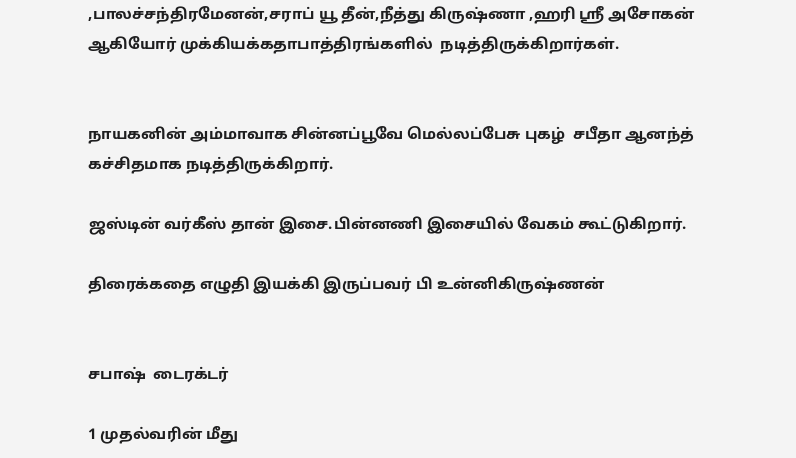,பாலச்சந்திரமேனன்,சராப் யூ தீன்,நீத்து கிருஷ்ணா ,ஹரி ஸ்ரீ அசோகன் ஆகியோர் முக்கியக்கதாபாத்திரங்களில்  நடித்திருக்கிறார்கள்.


நாயகனின் அம்மாவாக சின்னப்பூவே மெல்லப்பேசு புகழ்  சபீதா ஆனந்த்  கச்சிதமாக நடித்திருக்கிறார்.

ஜஸ்டின் வர்கீஸ் தான் இசை.பின்னணி இசையில் வேகம் கூட்டுகிறார்.

திரைக்கதை எழுதி இயக்கி இருப்பவர் பி உன்னிகிருஷ்ணன்


சபாஷ்  டைரக்டர்

1 முதல்வரின் மீது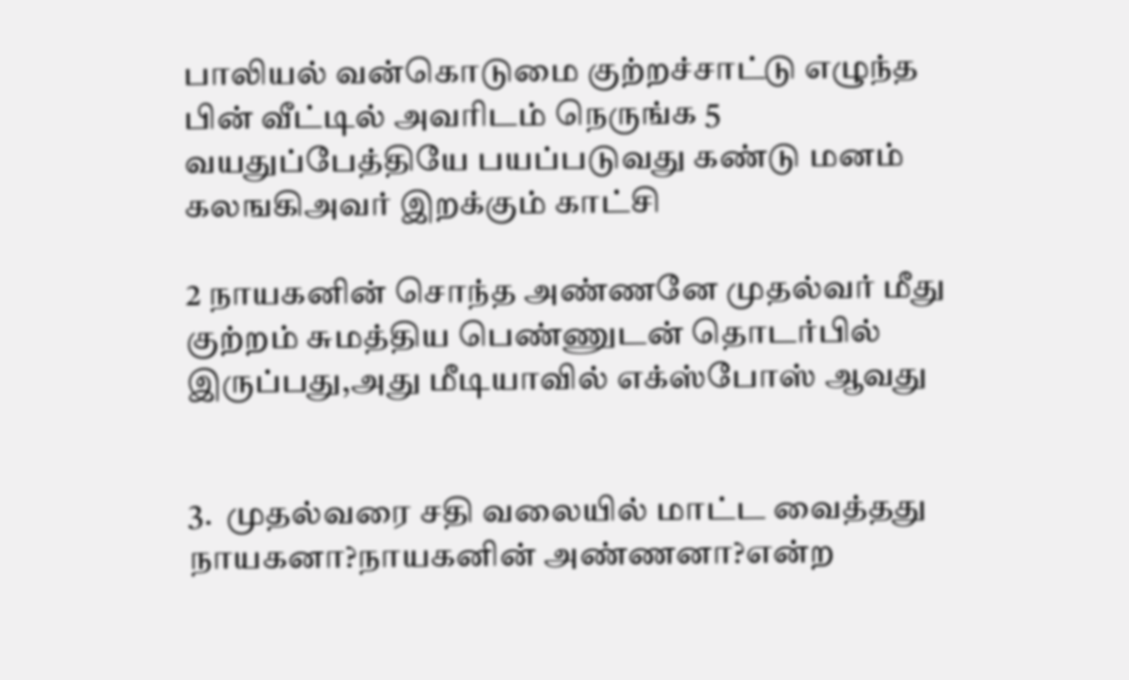பாலியல் வன்கொடுமை குற்றச்சாட்டு எழுந்த பின் வீட்டில் அவரிடம் நெருங்க 5 வயதுப்பேத்தியே பயப்படுவது கண்டு மனம் கலஙகிஅவர் இறக்கும் காட்சி

2 நாயகனின் சொந்த அண்ணனே முதல்வர் மீது குற்றம் சுமத்திய பெண்ணுடன் தொடர்பில் இருப்பது,அது மீடியாவில் எக்ஸ்போஸ் ஆவது


3.  முதல்வரை சதி வலையில் மாட்ட வைத்தது நாயகனா?நாயகனின் அண்ணனா?என்ற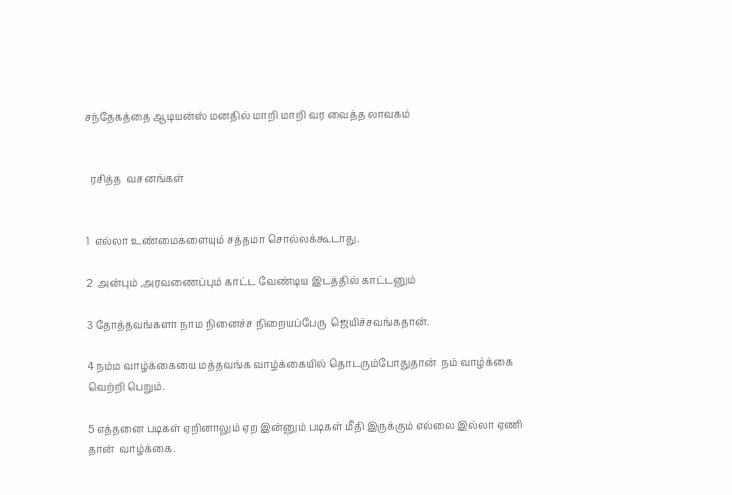சந்தேகத்தை ஆடியன்ஸ் மனதில் மாறி மாறி வர வைத்த லாவகம்


  ரசித்த  வசனங்கள்


1  எல்லா உண்மைகளையும் சத்தமா சொல்லக்கூடாது.

2  அன்பும் ,அரவணைப்பும் காட்ட வேண்டிய இடத்தில் காட்டனும்

3 தோத்தவங்களா நாம நினைச்ச நிறையப்பேரு  ஜெயிச்சவங்கதான்.

4 நம்ம வாழ்க்கையை மத்தவங்க வாழ்க்கையில் தொடரும்போதுதான்  நம் வாழ்க்கை வெற்றி பெறும்.

5 எத்தனை படிகள் ஏறினாலும் ஏற இன்னும் படிகள் மீதி இருக்கும் எல்லை இல்லா ஏணி தான்  வாழ்க்கை.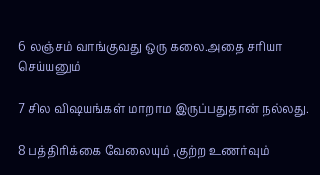6 லஞ்சம் வாங்குவது ஒரு கலை.அதை சரியா செய்யனும்

7 சில விஷயங்கள் மாறாம இருப்பதுதான் நல்லது.

8 பத்திரிக்கை வேலையும் ,குற்ற உணர்வும்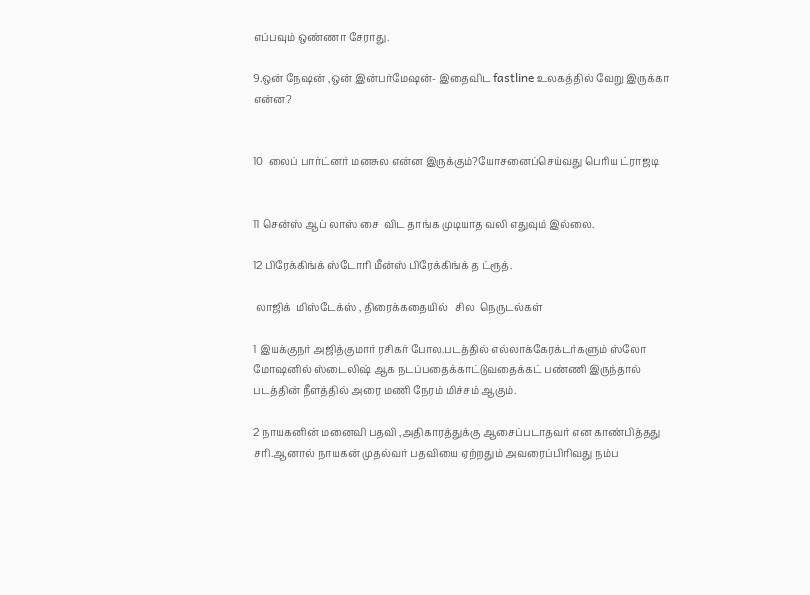எப்பவும் ஒண்ணா சேராது.

9.ஒன் நேஷன் ,ஒன் இன்பர்மேஷன்- இதைவிட fastline உலகத்தில் வேறு இருக்கா என்ன?


10  லைப் பார்ட்னர் மனசுல என்ன இருக்கும்?யோசனைப்செய்வது பெரிய ட்ராஜடி


11 சென்ஸ் ஆப் லாஸ் சை  விட தாங்க முடியாத வலி எதுவும் இல்லை.

12 பிரேக்கிங்க் ஸ்டோரி மீன்ஸ் பிரேக்கிங்க் த ட்ரூத்.

 லாஜிக்  மிஸ்டேக்ஸ் , திரைக்கதையில்   சில  நெருடல்கள்

1 இயக்குநர் அஜித்குமார் ரசிகர் போல.படத்தில் எல்லாக்கேரக்டர்களும் ஸ்லோ மோஷனில் ஸ்டைலிஷ் ஆக நடப்பதைக்காட்டுவதைக்கட் பண்ணி இருந்தால் படத்தின் நீளத்தில் அரை மணி நேரம் மிச்சம் ஆகும்.

2 நாயகனின் மனைவி பதவி ,அதிகாரத்துக்கு ஆசைப்படாதவர் என காண்பித்தது சரி.ஆனால் நாயகன் முதல்வர் பதவியை ஏற்றதும் அவரைப்பிரிவது நம்ப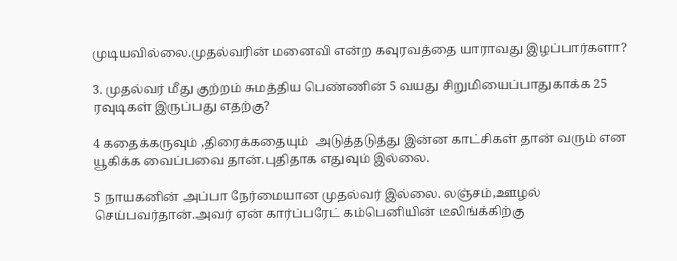முடியவில்லை.முதல்வரின் மனைவி என்ற கவுரவத்தை யாராவது இழப்பார்களா?

3. முதல்வர் மீது குற்றம் சுமத்திய பெண்ணின் 5 வயது சிறுமியைப்பாதுகாக்க 25 ரவுடிகள் இருப்பது எதற்கு?

4 கதைக்கருவும் ,திரைக்கதையும்  அடுத்தடுத்து இன்ன காட்சிகள் தான் வரும் என யூகிக்க வைப்பவை தான்.புதிதாக எதுவும் இல்லை.

5 நாயகனின் அப்பா நேர்மையான முதல்வர் இல்லை. லஞ்சம்,ஊழல் செய்பவர்தான்.அவர் ஏன் கார்ப்பரேட் கம்பெனியின் டீலிங்க்கிற்கு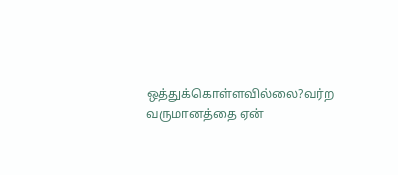ஒத்துக்கொள்ளவில்லை?வர்ற வருமானத்தை ஏன்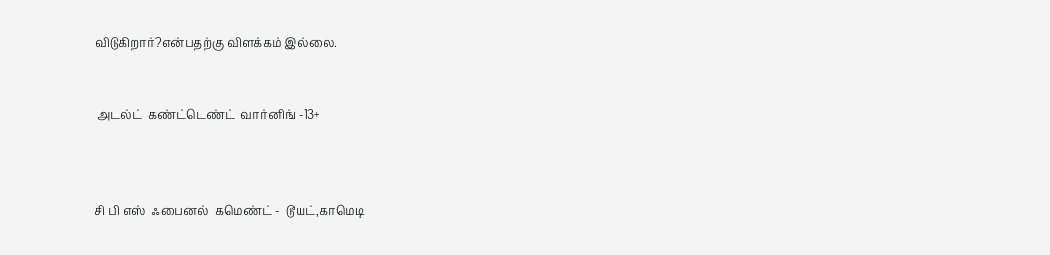விடுகிறார்?என்பதற்கு விளக்கம் இல்லை.


 அடல்ட்  கண்ட்டெண்ட்  வார்னிங் -13+



சி பி எஸ்  ஃபைனல்  கமெண்ட் -  டூயட்,காமெடி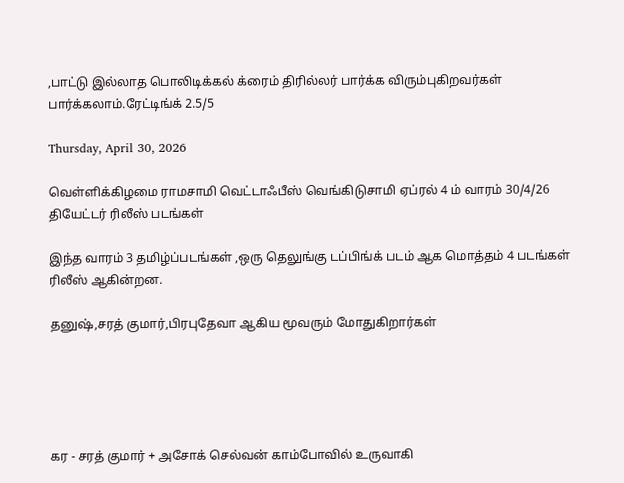,பாட்டு இல்லாத பொலிடிக்கல் க்ரைம் திரில்லர் பார்க்க விரும்புகிறவர்கள் பார்க்கலாம்.ரேட்டிங்க் 2.5/5

Thursday, April 30, 2026

வெள்ளிக்கிழமை ராமசாமி வெட்டாஃபீஸ் வெங்கிடுசாமி ஏப்ரல் 4 ம் வாரம் 30/4/26 தியேட்டர் ரிலீஸ் படங்கள்

இந்த வாரம் 3 தமிழ்ப்படங்கள் ,ஒரு தெலுங்கு டப்பிங்க் படம் ஆக மொத்தம் 4 படங்கள் ரிலீஸ் ஆகின்றன.

தனுஷ்,சரத் குமார்,பிரபுதேவா ஆகிய மூவரும் மோதுகிறார்கள்





கர - சரத் குமார் + அசோக் செல்வன் காம்போவில் உருவாகி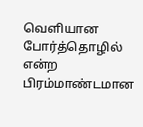வெளியான போர்த்தொழில் என்ற பிரம்மாண்டமான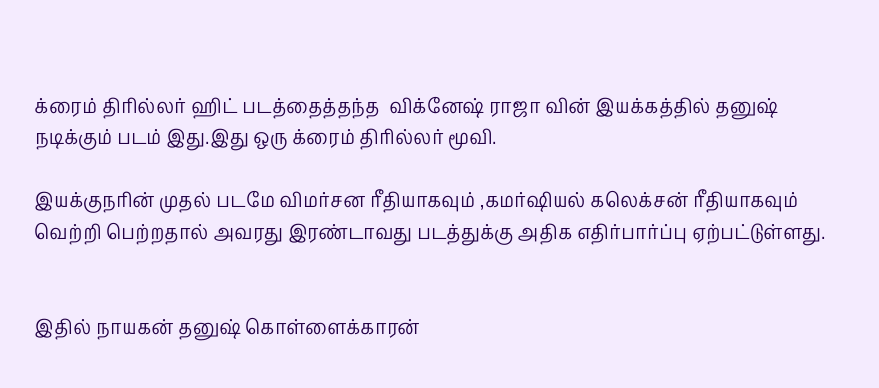க்ரைம் திரில்லர் ஹிட் படத்தைத்தந்த  விக்னேஷ் ராஜா வின் இயக்கத்தில் தனுஷ் நடிக்கும் படம் இது.இது ஒரு க்ரைம் திரில்லர் மூவி.

இயக்குநரின் முதல் படமே விமர்சன ரீதியாகவும் ,கமர்ஷியல் கலெக்சன் ரீதியாகவும் வெற்றி பெற்றதால் அவரது இரண்டாவது படத்துக்கு அதிக எதிர்பார்ப்பு ஏற்பட்டுள்ளது.


இதில் நாயகன் தனுஷ் கொள்ளைக்காரன்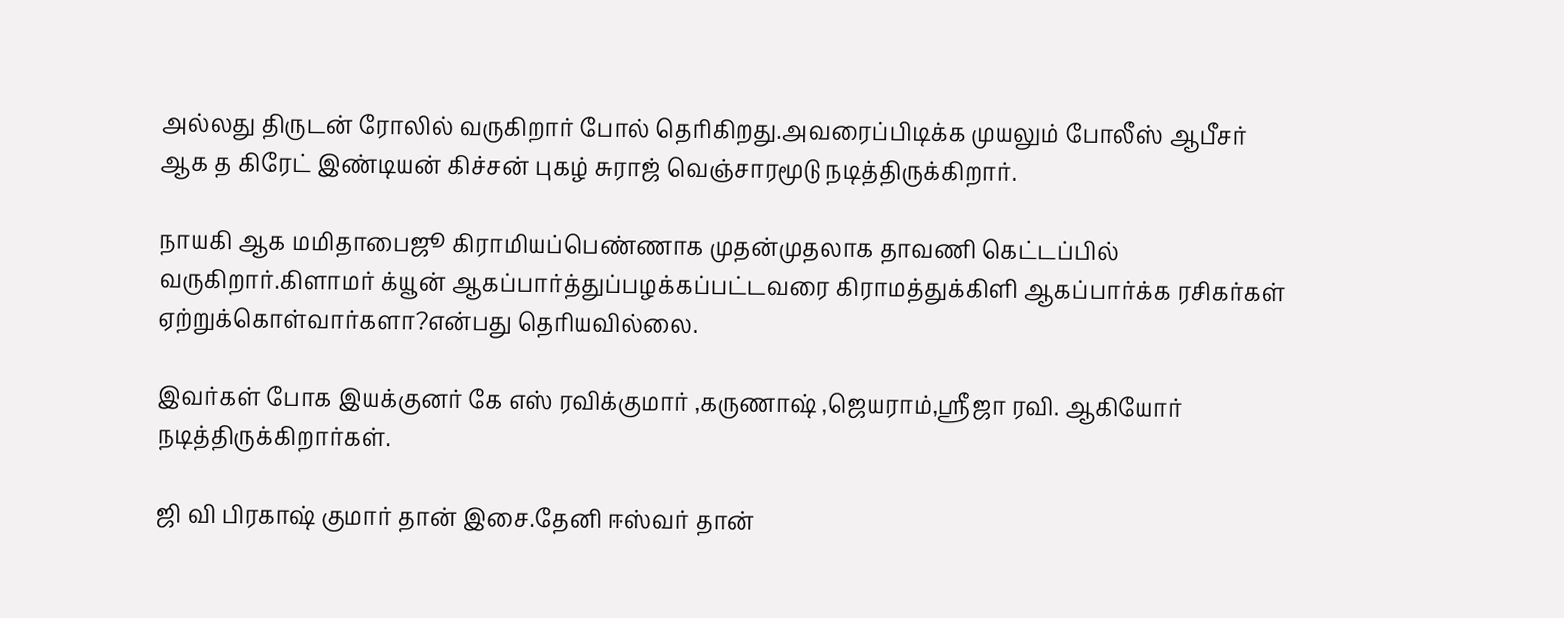அல்லது திருடன் ரோலில் வருகிறார் போல் தெரிகிறது.அவரைப்பிடிக்க முயலும் போலீஸ் ஆபீசர் ஆக த கிரேட் இண்டியன் கிச்சன் புகழ் சுராஜ் வெஞ்சாரமூடு நடித்திருக்கிறார்.

நாயகி ஆக மமிதாபைஜூ கிராமியப்பெண்ணாக முதன்முதலாக தாவணி கெட்டப்பில் வருகிறார்.கிளாமர் க்யூன் ஆகப்பார்த்துப்பழக்கப்பட்டவரை கிராமத்துக்கிளி ஆகப்பார்க்க ரசிகர்கள் ஏற்றுக்கொள்வார்களா?என்பது தெரியவில்லை.

இவர்கள் போக இயக்குனர் கே எஸ் ரவிக்குமார் ,கருணாஷ் ,ஜெயராம்,ஸ்ரீஜா ரவி. ஆகியோர் நடித்திருக்கிறார்கள்.

ஜி வி பிரகாஷ் குமார் தான் இசை.தேனி ஈஸ்வர் தான்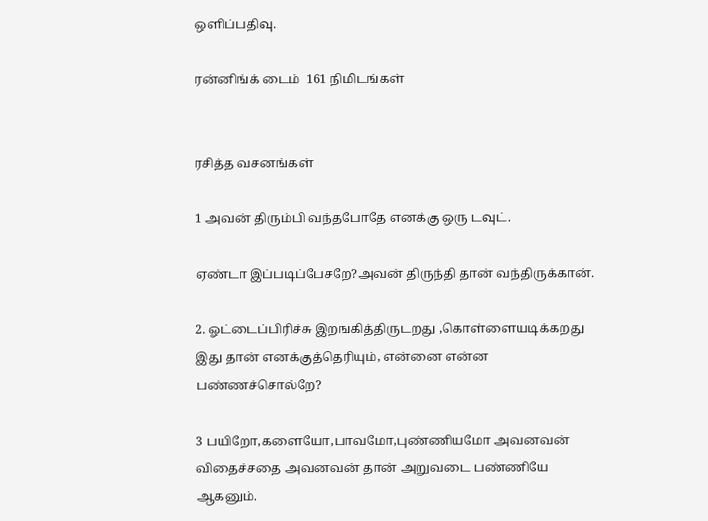ஒளிப்பதிவு.

ரன்னிங்க் டைம்  161 நிமிடங்கள்


ரசித்த வசனங்கள்

1 அவன் திரும்பி வந்தபோதே எனக்கு ஒரு டவுட்.

ஏண்டா இப்படிப்பேசறே?அவன் திருந்தி தான் வந்திருக்கான்.

2. ஓட்டைப்பிரிச்சு இறஙகித்திருடறது ,கொள்ளையடிக்கறது இது தான் எனக்குத்தெரியும், என்னை என்ன பண்ணச்சொல்றே?

3 பயிறோ,களையோ,பாவமோ,புண்ணியமோ அவனவன் விதைச்சதை அவனவன் தான் அறுவடை பண்ணியே ஆகனும்.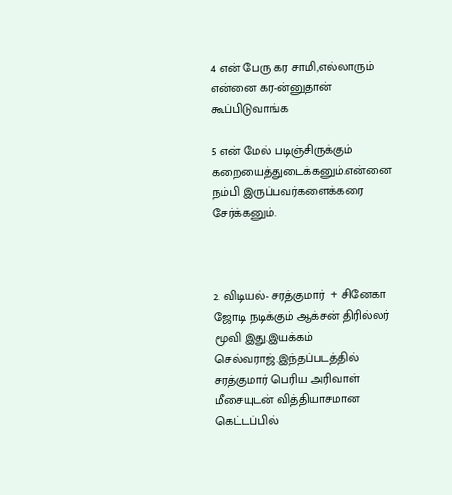4 என் பேரு கர சாமி,எல்லாரும்  என்னை கர-ன்னுதான் கூப்பிடுவாங்க

5 என் மேல் படிஞ்சிருக்கும் கறையைத்துடைக்கனும்.என்னை நம்பி இருப்பவர்களைக்கரை சேர்க்கனும்.



2. விடியல்- சரத்குமார்  + சினேகா ஜோடி நடிக்கும் ஆக்சன் திரில்லர் மூவி இது.இயக்கம் செல்வராஜ்.இந்தப்படத்தில் சரத்குமார் பெரிய அரிவாள் மீசையுடன் வித்தியாசமான கெட்டப்பில்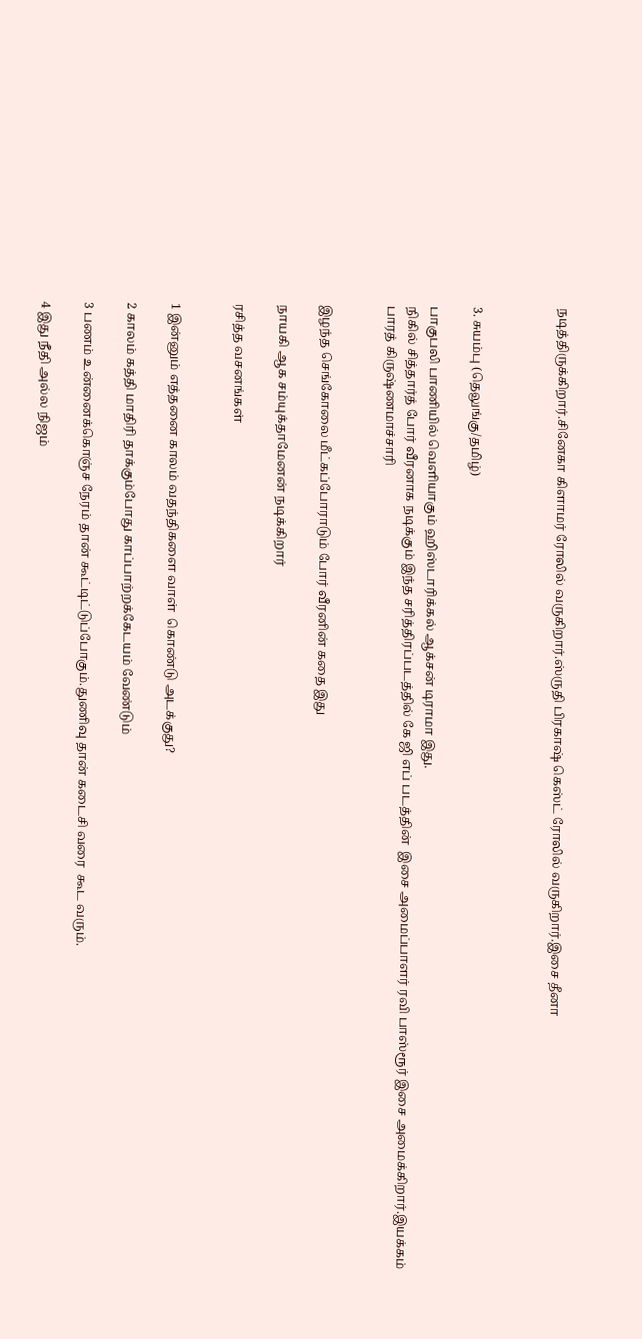நடித்திருக்கிறார்.சினேகா கிளாமர் ரோலில் வருகிறார்.ஸ்ருதி பிரகாஷ் கெஸ்ட் ரோலில் வருகிறார்.இசை தீனா



3. சுயம்பு (தெலுங்கு/தமிழ்)

பாகுபலி பாணியில் வெளியாகும் ஹிஸ்டாரிக்கல் ஆக்சன் டிராமா இது.
நிகில் சித்தார்த் போர் வீரனாக நடிக்கும் இந்த சரித்திரப்படத்தில் கே ஜி எப் படத்தின்  இசை அமைப்பாளர் ரவி பாஸ்ரூர் இசை அமைக்கிறார்.இயக்கம் பாரத் கிருஷ்ணமாச்சாரி


இழந்த செங்கோலை மீட்கப்போராடும் போர் வீரனின் கதை இது

நாயகி ஆக சம்யுக்தாமேனன் நடிக்கிறார்

ரசித்த வசனங்கள்


1 இன்னும் எத்தனை காலம் வதந்திகளை வாள்  கொண்டு அடக்குது?

2 காலம் கத்தி மாதிரி தாக்கும்போது காப்பாற்றக்கேடயம் வேண்டும்

3 பணம் உன்னைக்கொஞ்ச நேரம் தான் கூட்டிட்டுப்போகும்.துணிவு தான் கடைசி வரை  கூட வரும்.

4 இது நீதி அல்ல நிஜம்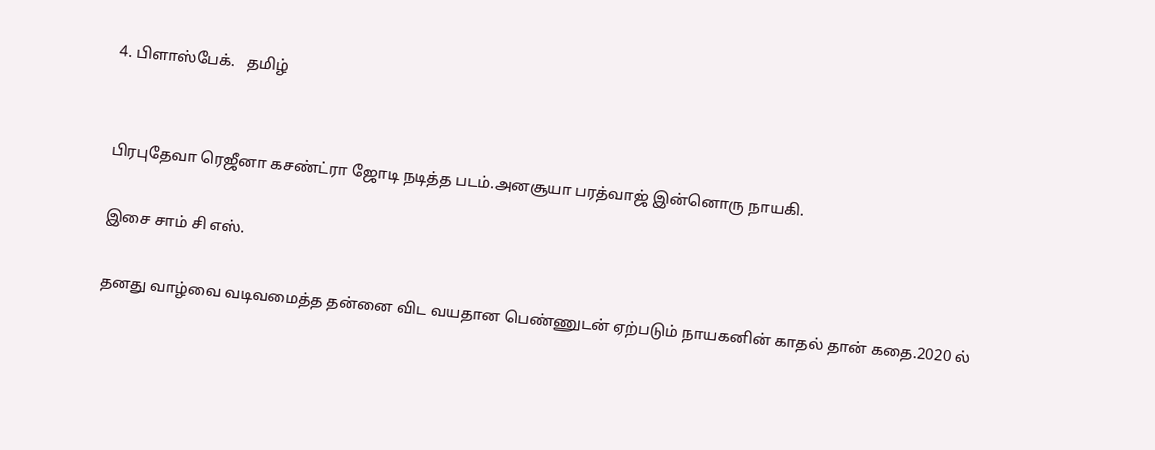4. பிளாஸ்பேக்.   தமிழ்


பிரபுதேவா ரெஜீனா கசண்ட்ரா ஜோடி நடித்த படம்.அனசூயா பரத்வாஜ் இன்னொரு நாயகி.

இசை சாம் சி எஸ்.

தனது வாழ்வை வடிவமைத்த தன்னை விட வயதான பெண்ணுடன் ஏற்படும் நாயகனின் காதல் தான் கதை.2020 ல்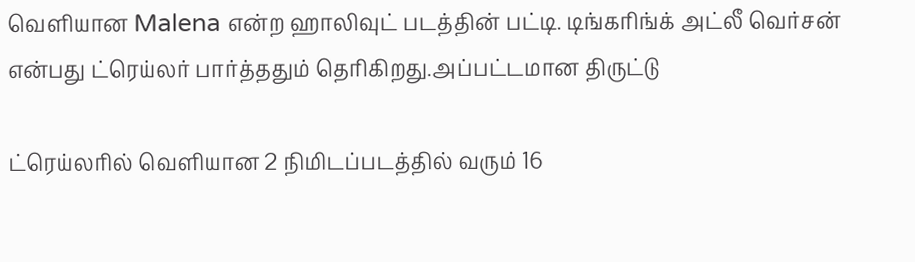வெளியான Malena என்ற ஹாலிவுட் படத்தின் பட்டி. டிங்கரிங்க் அட்லீ வெர்சன் என்பது ட்ரெய்லர் பார்த்ததும் தெரிகிறது.அப்பட்டமான திருட்டு

ட்ரெய்லரில் வெளியான 2 நிமிடப்படத்தில் வரும் 16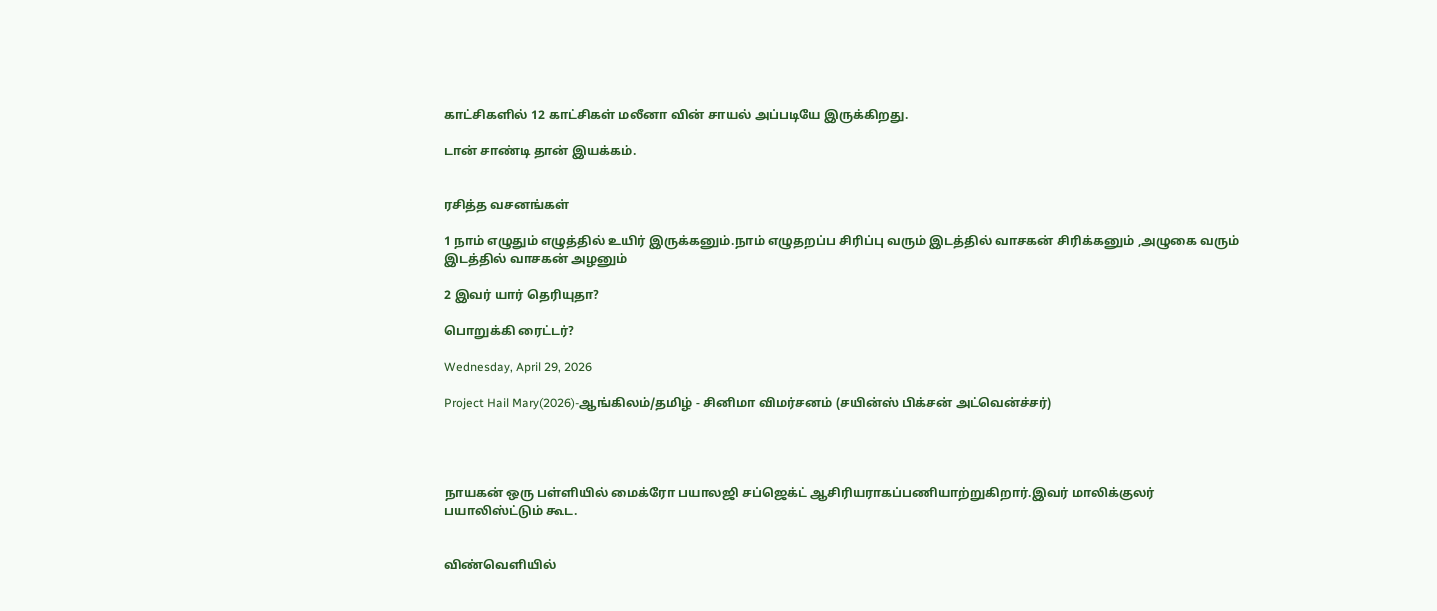காட்சிகளில் 12 காட்சிகள் மலீனா வின் சாயல் அப்படியே இருக்கிறது.

டான் சாண்டி தான் இயக்கம்.


ரசித்த வசனங்கள்

1 நாம் எழுதும் எழுத்தில் உயிர் இருக்கனும்.நாம் எழுதறப்ப சிரிப்பு வரும் இடத்தில் வாசகன் சிரிக்கனும் ,அழுகை வரும் இடத்தில் வாசகன் அழனும்

2 இவர் யார் தெரியுதா?

பொறுக்கி ரைட்டர்?

Wednesday, April 29, 2026

Project Hail Mary(2026)-ஆங்கிலம்/தமிழ் - சினிமா விமர்சனம் (சயின்ஸ் பிக்சன் அட்வென்ச்சர்)




நாயகன் ஒரு பள்ளியில் மைக்ரோ பயாலஜி சப்ஜெக்ட் ஆசிரியராகப்பணியாற்றுகிறார்.இவர் மாலிக்குலர் பயாலிஸ்ட்டும் கூட.


விண்வெளியில்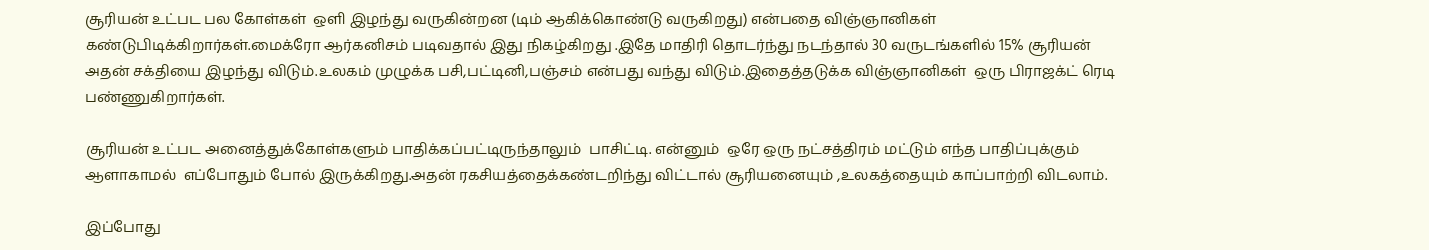சூரியன் உட்பட பல கோள்கள்  ஒளி இழந்து வருகின்றன (டிம் ஆகிக்கொண்டு வருகிறது) என்பதை விஞ்ஞானிகள் கண்டுபிடிக்கிறார்கள்.மைக்ரோ ஆர்கனிசம் படிவதால் இது நிகழ்கிறது .இதே மாதிரி தொடர்ந்து நடந்தால் 30 வருடங்களில் 15% சூரியன் அதன் சக்தியை இழந்து விடும்.உலகம் முழுக்க பசி,பட்டினி,பஞ்சம் என்பது வந்து விடும்.இதைத்தடுக்க விஞ்ஞானிகள்  ஒரு பிராஜக்ட் ரெடி பண்ணுகிறார்கள்.

சூரியன் உட்பட அனைத்துக்கோள்களும் பாதிக்கப்பட்டிருந்தாலும்  பாசிட்டி. என்னும்  ஒரே ஒரு நட்சத்திரம் மட்டும் எந்த பாதிப்புக்கும் ஆளாகாமல்  எப்போதும் போல் இருக்கிறது.அதன் ரகசியத்தைக்கண்டறிந்து விட்டால் சூரியனையும் ,உலகத்தையும் காப்பாற்றி விடலாம்.

இப்போது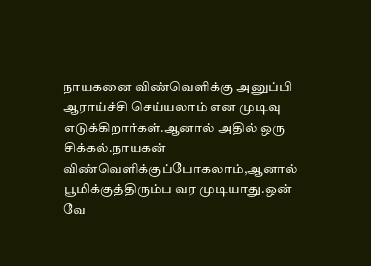நாயகனை விண்வெளிக்கு அனுப்பி ஆராய்ச்சி செய்யலாம் என முடிவு எடுக்கிறார்கள்.ஆனால் அதில் ஒரு சிக்கல்.நாயகன் விண்வெளிக்குப்போகலாம்,ஆனால் பூமிக்குத்திரும்ப வர முடியாது.ஒன் வே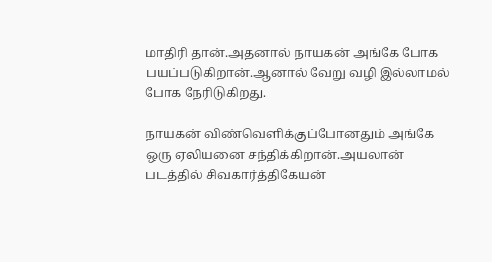மாதிரி தான்.அதனால் நாயகன் அங்கே போக பயப்படுகிறான்.ஆனால் வேறு வழி இல்லாமல் போக நேரிடுகிறது.

நாயகன் விண்வெளிக்குப்போனதும் அங்கே ஒரு ஏலியனை சந்திக்கிறான்.அயலான் படத்தில் சிவகார்த்திகேயன்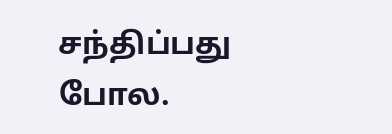சந்திப்பது போல.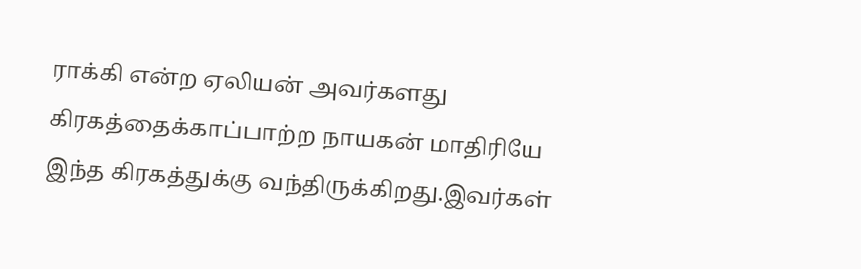ராக்கி என்ற ஏலியன் அவர்களது கிரகத்தைக்காப்பாற்ற நாயகன் மாதிரியே இந்த கிரகத்துக்கு வந்திருக்கிறது.இவர்கள்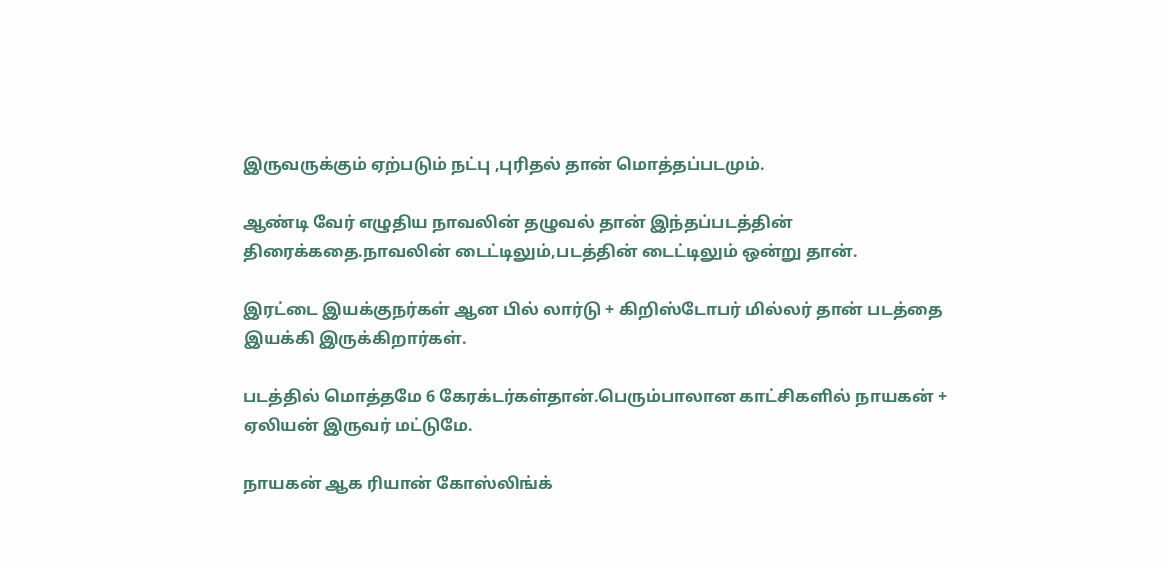இருவருக்கும் ஏற்படும் நட்பு ,புரிதல் தான் மொத்தப்படமும்.

ஆண்டி வேர் எழுதிய நாவலின் தழுவல் தான் இந்தப்படத்தின் திரைக்கதை.நாவலின் டைட்டிலும்,படத்தின் டைட்டிலும் ஒன்று தான்.

இரட்டை இயக்குநர்கள் ஆன பில் லார்டு + கிறிஸ்டோபர் மில்லர் தான் படத்தை இயக்கி இருக்கிறார்கள்.

படத்தில் மொத்தமே 6 கேரக்டர்கள்தான்.பெரும்பாலான காட்சிகளில் நாயகன் + ஏலியன் இருவர் மட்டுமே.

நாயகன் ஆக ரியான் கோஸ்லிங்க்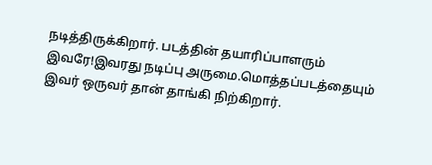நடித்திருக்கிறார். படத்தின் தயாரிப்பாளரும் இவரே!இவரது நடிப்பு அருமை.மொத்தப்படத்தையும் இவர் ஒருவர் தான் தாங்கி நிற்கிறார்.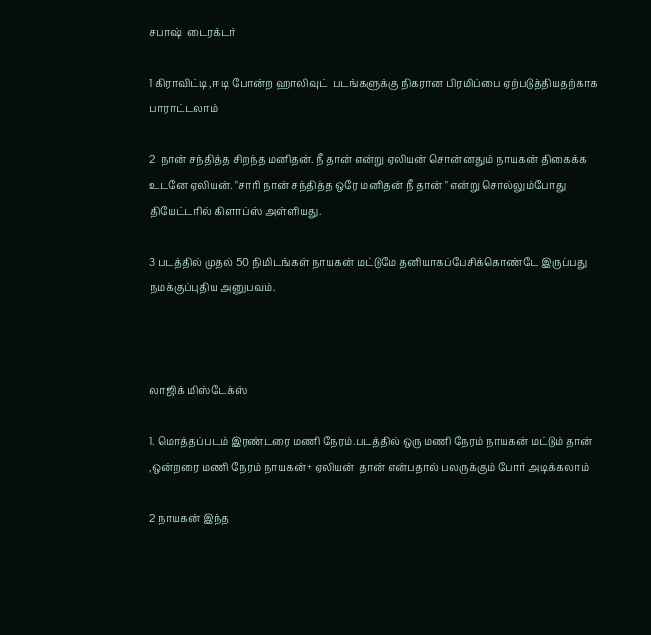சபாஷ்  டைரக்டர்

1 கிராவிட்டி ,ஈ டி போன்ற ஹாலிவுட்  படங்களுக்கு நிகரான பிரமிப்பை ஏற்படுத்தியதற்காக பாராட்டலாம்

2  நான் சந்தித்த சிறந்த மனிதன். நீ தான் என்று ஏலியன் சொன்னதும் நாயகன் திகைக்க உடனே ஏலியன். "சாரி நான் சந்தித்த ஒரே மனிதன் நீ தான் " என்று சொல்லும்போது தியேட்டரில் கிளாப்ஸ் அள்ளியது.

3 படத்தில் முதல் 50 நிமிடங்கள் நாயகன் மட்டுமே தனியாகப்பேசிக்கொண்டே இருப்பது நமக்குப்புதிய அனுபவம்.



லாஜிக் மிஸ்டேக்ஸ்

1. மொத்தப்படம் இரண்டரை மணி நேரம்.படத்தில் ஒரு மணி நேரம் நாயகன் மட்டும் தான் ,ஒன்றரை மணி நேரம் நாயகன்+ ஏலியன்  தான் என்பதால் பலருக்கும் போர் அடிக்கலாம்

2 நாயகன் இந்த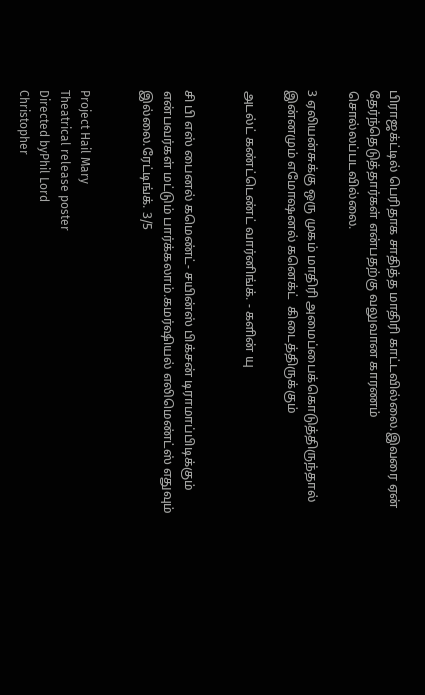பிராஜக்ட்டில் பெரிதாக சாதித்த மாதிரி காட்டவில்லை.இவரை ஏன் தேர்ந்தெடுத்தார்கள் என்பதற்கு வலுவான காரணம் சொல்லப்படவில்லை.

3 ஏலியன்சுக்கு ஒரு முகம் மாதிரி அமைப்பைக்கொடுத்திருந்தால் இன்னமும் எமோஷனல் கனெக்ட்  கிடைத்திருக்கும்

அடல்ட் கண்ட்டெண்ட் வார்னிங்க். - களின் யு


சி பி எஸ் பைனல் கமெண்ட்- சயின்ஸ் பிக்சன் டிராமாப்பிடிக்கும் என்பவர்கள் மட்டும் பார்க்கலாம்.கமர்ஷியல் எலிமெண்ட்ஸ் எதுவும் இல்லை.ரேட்டிங்க். 3/5


Project Hail Mary
Theatrical release poster
Directed byPhil Lord
Christopher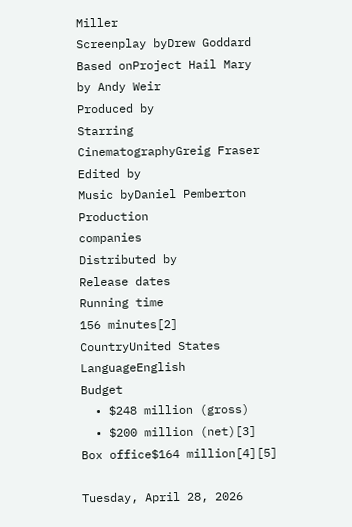Miller
Screenplay byDrew Goddard
Based onProject Hail Mary
by Andy Weir
Produced by
Starring
CinematographyGreig Fraser
Edited by
Music byDaniel Pemberton
Production
companies
Distributed by
Release dates
Running time
156 minutes[2]
CountryUnited States
LanguageEnglish
Budget
  • $248 million (gross)
  • $200 million (net)[3]
Box office$164 million[4][5]

Tuesday, April 28, 2026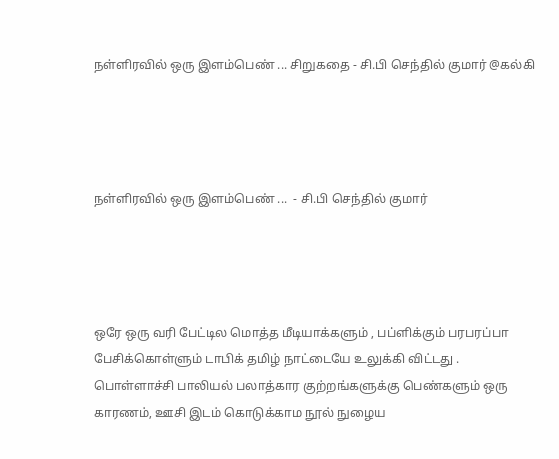நள்ளிரவில் ஒரு இளம்பெண் ... சிறுகதை - சி.பி செந்தில் குமார் @கல்கி




நள்ளிரவில் ஒரு இளம்பெண் ...  - சி.பி செந்தில் குமார்




ஒரே ஒரு வரி பேட்டில மொத்த மீடியாக்களும் , பப்ளிக்கும் பரபரப்பா பேசிக்கொள்ளும் டாபிக் தமிழ் நாட்டையே உலுக்கி விட்டது . பொள்ளாச்சி பாலியல் பலாத்கார குற்றங்களுக்கு பெண்களும் ஒரு காரணம், ஊசி இடம் கொடுக்காம நூல் நுழைய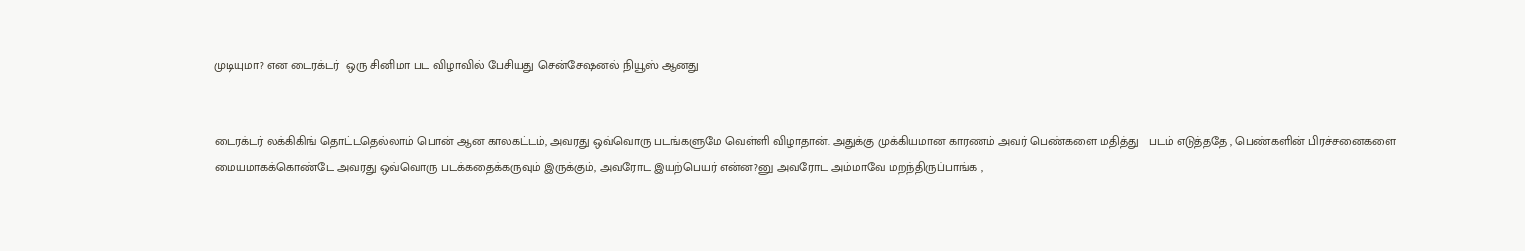முடியுமா? என டைரக்டர்  ஒரு சினிமா பட விழாவில் பேசியது சென்சேஷனல் நியூஸ் ஆனது


டைரக்டர் லக்கிகிங் தொட்டதெல்லாம் பொன் ஆன காலகட்டம், அவரது ஒவ்வொரு படங்களுமே வெள்ளி விழாதான். அதுக்கு முக்கியமான காரணம் அவர் பெண்களை மதித்து   படம் எடுத்ததே , பெண்களின் பிரச்சனைகளை மையமாகக்கொண்டே அவரது ஒவ்வொரு படக்கதைக்கருவும் இருக்கும், அவரோட இயற்பெயர் என்ன?னு அவரோட அம்மாவே மறந்திருப்பாங்க ,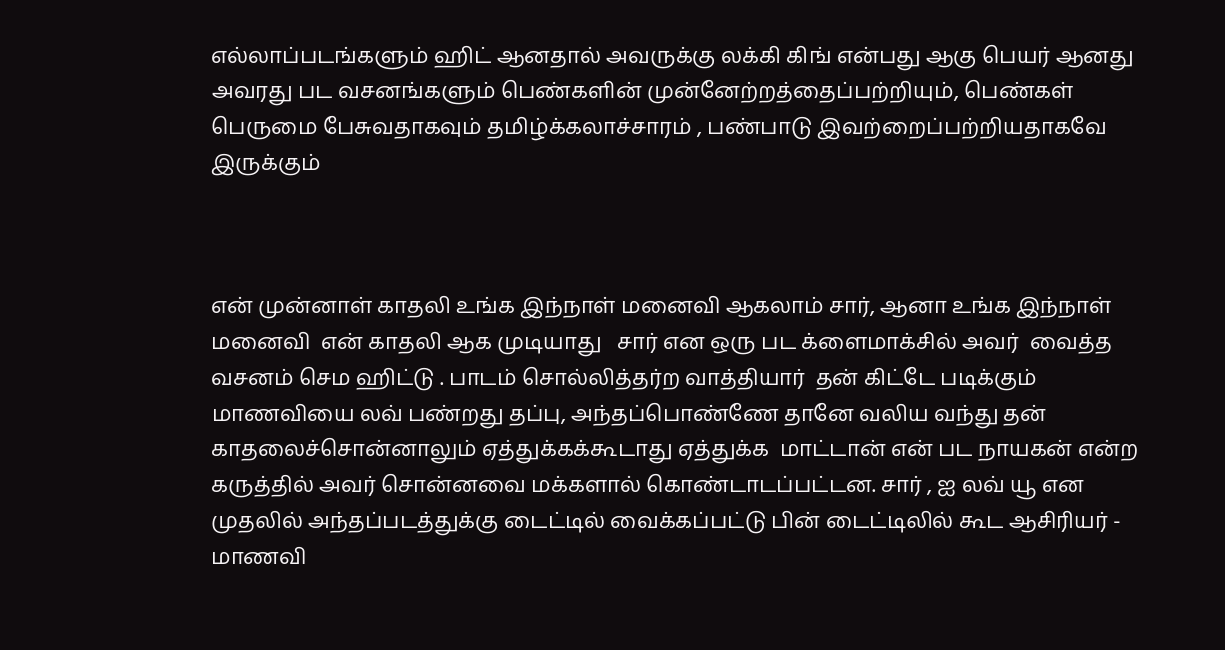எல்லாப்படங்களும் ஹிட் ஆனதால் அவருக்கு லக்கி கிங் என்பது ஆகு பெயர் ஆனது அவரது பட வசனங்களும் பெண்களின் முன்னேற்றத்தைப்பற்றியும், பெண்கள் பெருமை பேசுவதாகவும் தமிழ்க்கலாச்சாரம் , பண்பாடு இவற்றைப்பற்றியதாகவே இருக்கும்



என் முன்னாள் காதலி உங்க இந்நாள் மனைவி ஆகலாம் சார், ஆனா உங்க இந்நாள் மனைவி  என் காதலி ஆக முடியாது   சார் என ஒரு பட க்ளைமாக்சில் அவர்  வைத்த வசனம் செம ஹிட்டு . பாடம் சொல்லித்தர்ற வாத்தியார்  தன் கிட்டே படிக்கும் மாணவியை லவ் பண்றது தப்பு, அந்தப்பொண்ணே தானே வலிய வந்து தன் காதலைச்சொன்னாலும் ஏத்துக்கக்கூடாது ஏத்துக்க  மாட்டான் என் பட நாயகன் என்ற கருத்தில் அவர் சொன்னவை மக்களால் கொண்டாடப்பட்டன. சார் , ஐ லவ் யூ என முதலில் அந்தப்படத்துக்கு டைட்டில் வைக்கப்பட்டு பின் டைட்டிலில் கூட ஆசிரியர் - மாணவி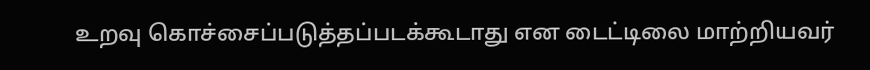உறவு கொச்சைப்படுத்தப்படக்கூடாது என டைட்டிலை மாற்றியவர்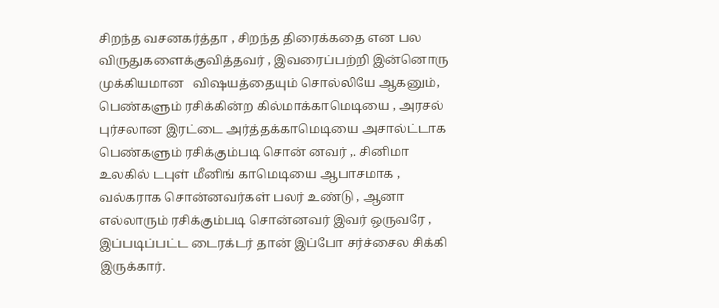சிறந்த வசனகர்த்தா , சிறந்த திரைக்கதை என பல விருதுகளைக்குவித்தவர் , இவரைப்பற்றி இன்னொரு முக்கியமான   விஷயத்தையும் சொல்லியே ஆகனும், பெண்களும் ரசிக்கின்ற கில்மாக்காமெடியை , அரசல் புர்சலான இரட்டை அர்த்தக்காமெடியை அசால்ட்டாக பெண்களும் ரசிக்கும்படி சொன் னவர் ,. சினிமா உலகில் டபுள் மீனிங் காமெடியை ஆபாசமாக , வல்கராக சொன்னவர்கள் பலர் உண்டு , ஆனா எல்லாரும் ரசிக்கும்படி சொன்னவர் இவர் ஒருவரே , இப்படிப்பட்ட டைரக்டர் தான் இப்போ சர்ச்சைல சிக்கி இருக்கார்.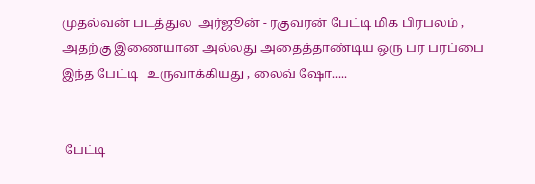முதல்வன் படத்துல  அர்ஜூன் - ரகுவரன் பேட்டி மிக பிரபலம் , அதற்கு இணையான அல்லது அதைத்தாண்டிய ஒரு பர பரப்பை  இந்த பேட்டி   உருவாக்கியது , லைவ் ஷோ.....


 பேட்டி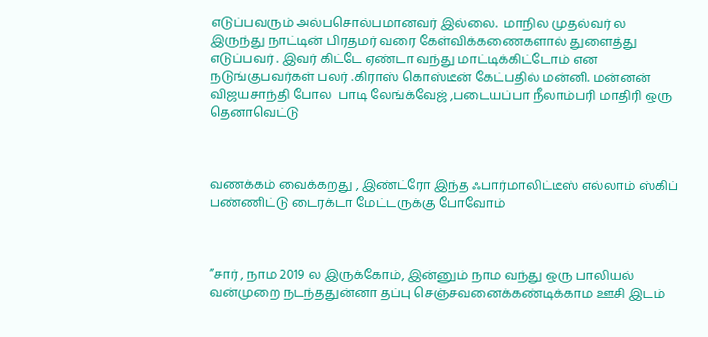எடுப்பவரும் அல்பசொல்பமானவர் இல்லை.  மாநில முதல்வர் ல இருந்து நாட்டின் பிரதமர் வரை கேள்விக்கணைகளால் துளைத்து எடுப்பவர் . இவர் கிட்டே ஏண்டா வந்து மாட்டிக்கிட்டோம் என நடுங்குபவர்கள் பலர் .கிராஸ் கொஸ்டீன் கேட்பதில் மன்னி. மன்னன் விஜயசாந்தி போல  பாடி லேங்க்வேஜ் ,படையப்பா நீலாம்பரி மாதிரி ஒரு தெனாவெட்டு



வணக்கம் வைக்கறது , இண்ட்ரோ இந்த ஃபார்மாலிட்டீஸ் எல்லாம் ஸ்கிப் பண்ணிட்டு டைரக்டா மேட்டருக்கு போவோம்



”சார் , நாம 2019 ல இருக்கோம், இன்னும் நாம வந்து ஒரு பாலியல் வன்முறை நடந்ததுன்னா தப்பு செஞ்சவனைக்கண்டிக்காம ஊசி இடம்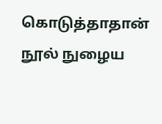கொடுத்தாதான் நூல் நுழைய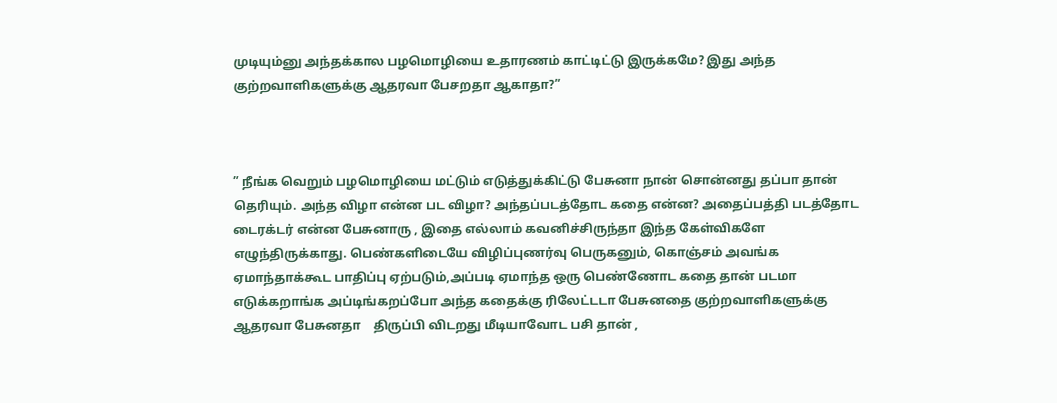முடியும்னு அந்தக்கால பழமொழியை உதாரணம் காட்டிட்டு இருக்கமே? இது அந்த குற்றவாளிகளுக்கு ஆதரவா பேசறதா ஆகாதா?”



” நீங்க வெறும் பழமொழியை மட்டும் எடுத்துக்கிட்டு பேசுனா நான் சொன்னது தப்பா தான் தெரியும். அந்த விழா என்ன பட விழா? அந்தப்படத்தோட கதை என்ன? அதைப்பத்தி படத்தோட டைரக்டர் என்ன பேசுனாரு , இதை எல்லாம் கவனிச்சிருந்தா இந்த கேள்விகளே எழுந்திருக்காது. பெண்களிடையே விழிப்புணர்வு பெருகனும், கொஞ்சம் அவங்க ஏமாந்தாக்கூட பாதிப்பு ஏற்படும்,அப்படி ஏமாந்த ஒரு பெண்ணோட கதை தான் படமா எடுக்கறாங்க அப்டிங்கறப்போ அந்த கதைக்கு ரிலேட்டடா பேசுனதை குற்றவாளிகளுக்கு ஆதரவா பேசுனதா    திருப்பி விடறது மீடியாவோட பசி தான் ,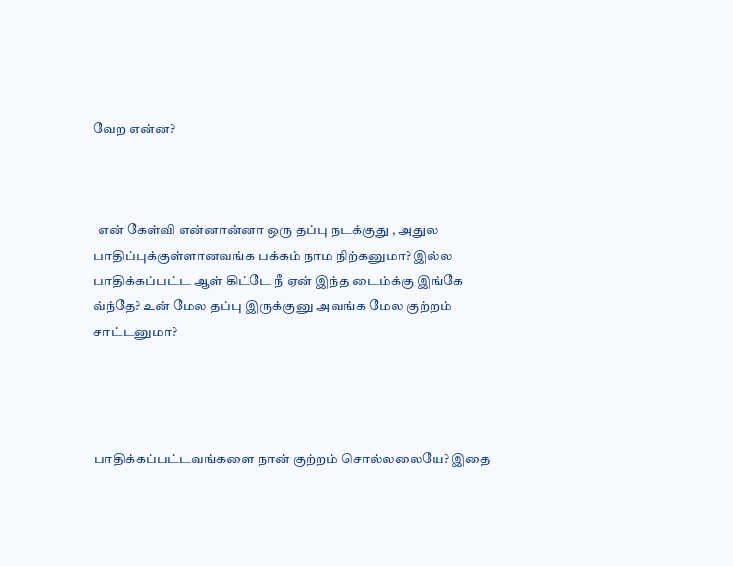வேற என்ன?



  என் கேள்வி என்னான்னா ஒரு தப்பு நடக்குது , அதுல பாதிப்புக்குள்ளானவங்க பக்கம் நாம நிற்கனுமா? இல்ல பாதிக்கப்பட்ட ஆள் கிட்டே நீ ஏன் இந்த டைம்க்கு இங்கே வ்ந்தே? உன் மேல தப்பு இருக்குனு அவங்க மேல குற்றம் சாட்டனுமா?




பாதிக்கப்பட்டவங்களை நான் குற்றம் சொல்லலையே? இதை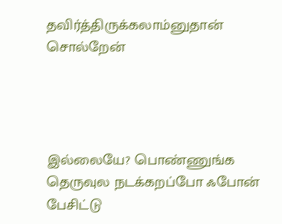தவிர்த்திருக்கலாம்னுதான் சொல்றேன்




இல்லையே? பொண்ணுங்க தெருவுல நடக்கறப்போ ஃபோன் பேசிட்டு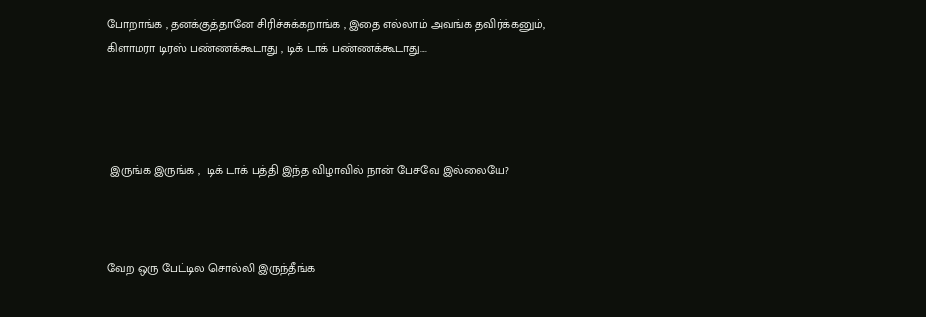போறாங்க , தனக்குத்தானே சிரிச்சுக்கறாங்க , இதை எல்லாம் அவங்க தவிர்க்கனும், கிளாமரா டிரஸ் பண்ணக்கூடாது , டிக் டாக் பண்ணக்கூடாது....




 இருங்க இருங்க ,  டிக் டாக் பத்தி இந்த விழாவில் நான் பேசவே இல்லையே?



வேற ஒரு பேட்டில சொல்லி இருந்தீங்க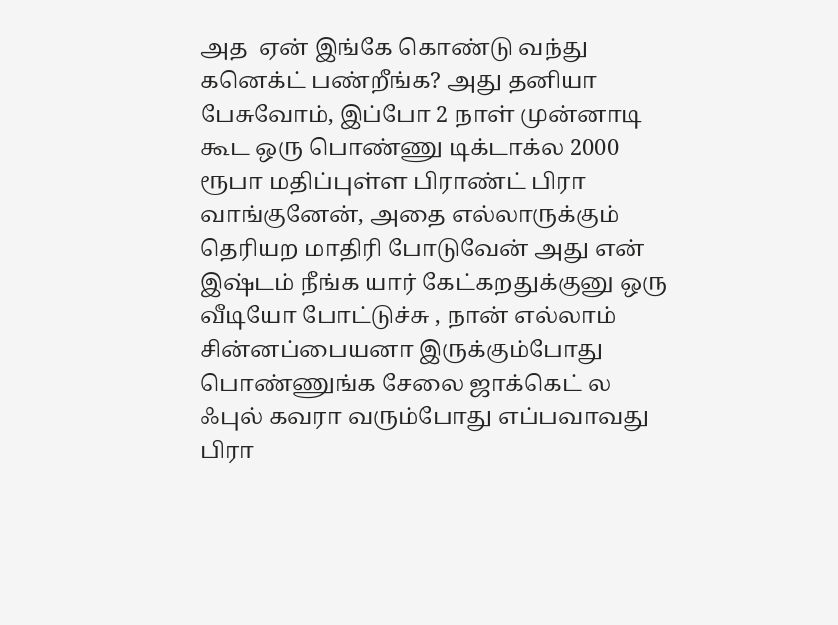அத  ஏன் இங்கே கொண்டு வந்து கனெக்ட் பண்றீங்க? அது தனியா பேசுவோம், இப்போ 2 நாள் முன்னாடி கூட ஒரு பொண்ணு டிக்டாக்ல 2000 ரூபா மதிப்புள்ள பிராண்ட் பிரா வாங்குனேன், அதை எல்லாருக்கும் தெரியற மாதிரி போடுவேன் அது என் இஷ்டம் நீங்க யார் கேட்கறதுக்குனு ஒரு வீடியோ போட்டுச்சு , நான் எல்லாம் சின்னப்பையனா இருக்கும்போது பொண்ணுங்க சேலை ஜாக்கெட் ல ஃபுல் கவரா வரும்போது எப்பவாவது பிரா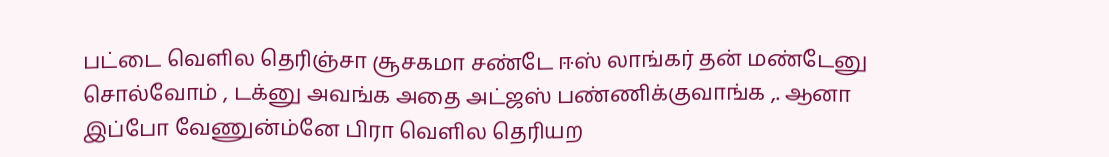பட்டை வெளில தெரிஞ்சா சூசகமா சண்டே ஈஸ் லாங்கர் தன் மண்டேனு சொல்வோம் , டக்னு அவங்க அதை அட்ஜஸ் பண்ணிக்குவாங்க ,. ஆனா இப்போ வேணுன்ம்னே பிரா வெளில தெரியற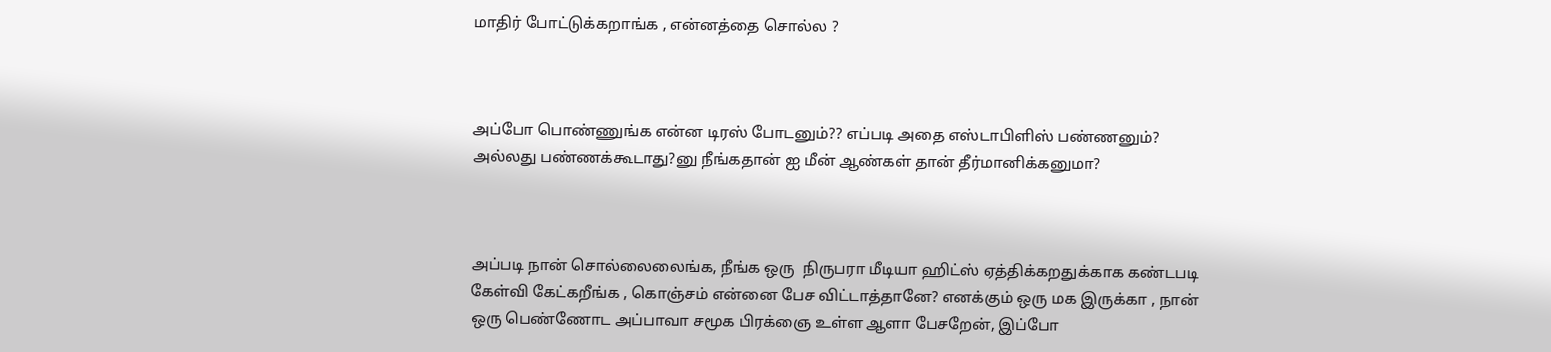மாதிர் போட்டுக்கறாங்க , என்னத்தை சொல்ல ?



அப்போ பொண்ணுங்க என்ன டிரஸ் போடனும்?? எப்படி அதை எஸ்டாபிளிஸ் பண்ணனும்? அல்லது பண்ணக்கூடாது?னு நீங்கதான் ஐ மீன் ஆண்கள் தான் தீர்மானிக்கனுமா?



அப்படி நான் சொல்லைலைங்க, நீங்க ஒரு  நிருபரா மீடியா ஹிட்ஸ் ஏத்திக்கறதுக்காக கண்டபடி கேள்வி கேட்கறீங்க , கொஞ்சம் என்னை பேச விட்டாத்தானே? எனக்கும் ஒரு மக இருக்கா , நான் ஒரு பெண்ணோட அப்பாவா சமூக பிரக்ஞை உள்ள ஆளா பேசறேன், இப்போ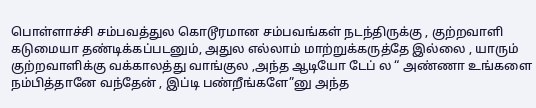பொள்ளாச்சி சம்பவத்துல கொடூரமான சம்பவங்கள் நடந்திருக்கு , குற்றவாளி கடுமையா தண்டிக்கப்படனும், அதுல எல்லாம் மாற்றுக்கருத்தே இல்லை , யாரும் குற்றவாளிக்கு வக்காலத்து வாங்குல ,அந்த ஆடியோ டேப் ல “ அண்ணா உங்களை நம்பித்தானே வந்தேன் , இப்டி பண்றீங்களே”னு அந்த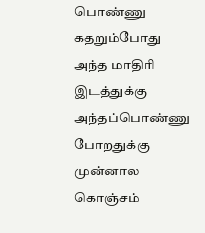பொண்ணு கதறும்போது அந்த மாதிரி இடத்துக்கு அந்தப்பொண்ணு போறதுக்கு முன்னால கொஞ்சம்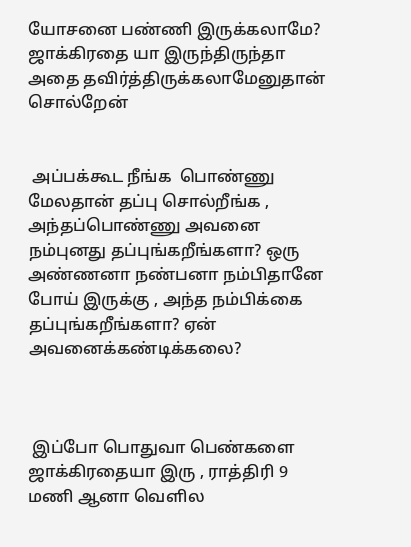யோசனை பண்ணி இருக்கலாமே? ஜாக்கிரதை யா இருந்திருந்தா  அதை தவிர்த்திருக்கலாமேனுதான் சொல்றேன்


 அப்பக்கூட நீங்க  பொண்ணு மேலதான் தப்பு சொல்றீங்க , அந்தப்பொண்ணு அவனை நம்புனது தப்புங்கறீங்களா? ஒரு அண்ணனா நண்பனா நம்பிதானே போய் இருக்கு , அந்த நம்பிக்கை தப்புங்கறீங்களா? ஏன் அவனைக்கண்டிக்கலை?



 இப்போ பொதுவா பெண்களை ஜாக்கிரதையா இரு , ராத்திரி 9 மணி ஆனா வெளில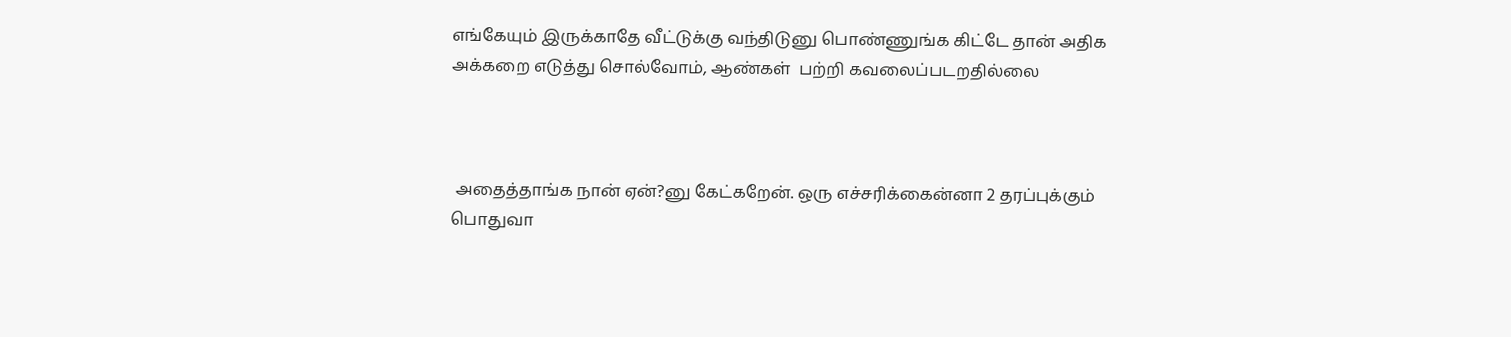எங்கேயும் இருக்காதே வீட்டுக்கு வந்திடுனு பொண்ணுங்க கிட்டே தான் அதிக அக்கறை எடுத்து சொல்வோம், ஆண்கள்  பற்றி கவலைப்படறதில்லை



 அதைத்தாங்க நான் ஏன்?னு கேட்கறேன். ஒரு எச்சரிக்கைன்னா 2 தரப்புக்கும் பொதுவா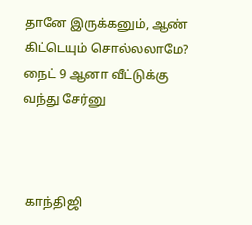தானே இருக்கனும், ஆண் கிட்டெயும் சொல்லலாமே? நைட் 9 ஆனா வீட்டுக்கு வந்து சேர்னு



 காந்திஜி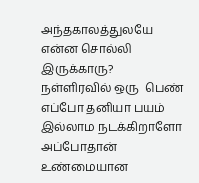அந்தகாலத்துலயே என்ன சொல்லி இருக்காரு? நள்ளிரவில் ஒரு  பெண் எப்போ தனியா பயம் இல்லாம நடக்கிறாளோ அப்போதான் உண்மையான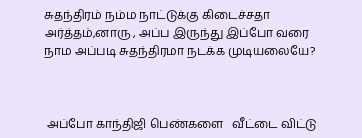சுதந்திரம் நம்ம நாட்டுக்கு கிடைச்சதா அர்த்தம்,னாரு , அப்ப இருந்து இப்போ வரை நாம அப்படி சுதந்திரமா நடக்க முடியலையே?



 அப்போ காந்திஜி பெண்களை   வீட்டை விட்டு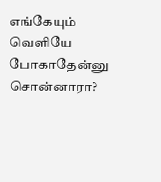எங்கேயும் வெளியே போகாதேன்னு சொன்னாரா?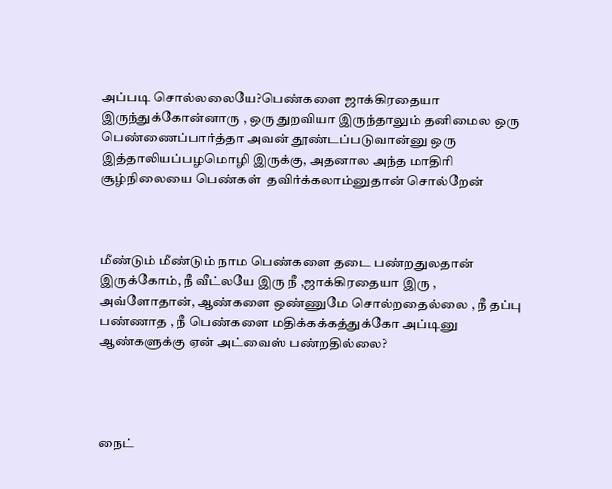அப்படி சொல்லலையே?பெண்களை ஜாக்கிரதையா இருந்துக்கோன்னாரு , ஒரு துறவியா இருந்தாலும் தனிமைல ஒரு பெண்ணைப்பார்த்தா அவன் தூண்டப்படுவான்னு ஒரு இத்தாலியப்பழமொழி இருக்கு, அதனால அந்த மாதிரி சூழ்நிலையை பெண்கள்  தவிர்க்கலாம்னுதான் சொல்றேன்



மீண்டும் மீண்டும் நாம பெண்களை தடை பண்றதுலதான் இருக்கோம், நீ வீட்லயே இரு நீ ,ஜாக்கிரதையா இரு , அவ்ளோதான், ஆண்களை ஒண்ணுமே சொல்றதைல்லை , நீ தப்பு பண்ணாத , நீ பெண்களை மதிக்கக்கத்துக்கோ அப்டினு ஆண்களுக்கு ஏன் அட்வைஸ் பண்றதில்லை?




நைட்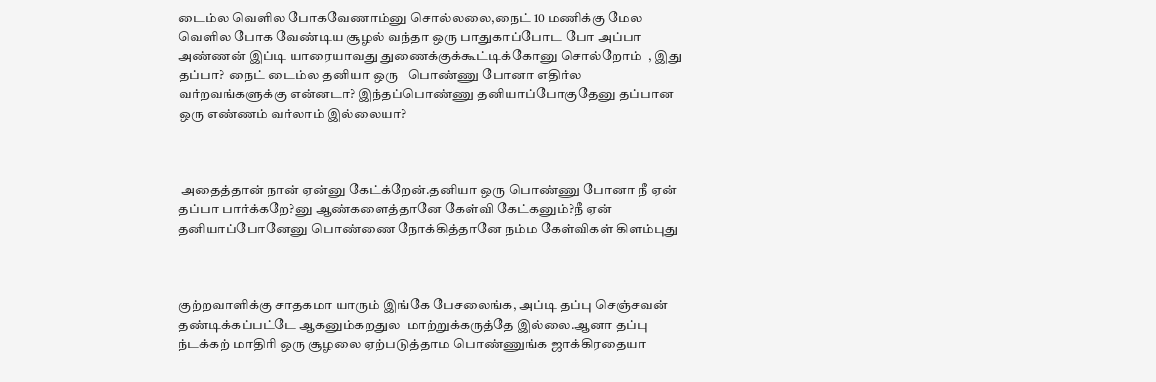டைம்ல வெளில போகவேணாம்னு சொல்லலை,நைட் 10 மணிக்கு மேல வெளில போக வேண்டிய சூழல் வந்தா ஒரு பாதுகாப்போட போ அப்பா அண்ணன் இப்டி யாரையாவது துணைக்குக்கூட்டிக்கோனு சொல்றோம்  , இது தப்பா?  நைட் டைம்ல தனியா ஒரு   பொண்ணு போனா எதிர்ல  வர்றவங்களுக்கு என்னடா? இந்தப்பொண்ணு தனியாப்போகுதேனு தப்பான ஒரு எண்ணம் வர்லாம் இல்லையா?



 அதைத்தான் நான் ஏன்னு கேட்க்றேன்.தனியா ஒரு பொண்ணு போனா நீ ஏன் தப்பா பார்க்கறே?னு ஆண்களைத்தானே கேள்வி கேட்கனும்?நீ ஏன் தனியாப்போனேனு பொண்ணை நோக்கித்தானே நம்ம கேள்விகள் கிளம்புது



குற்றவாளிக்கு சாதகமா யாரும் இங்கே பேசலைங்க, அப்டி தப்பு செஞ்சவன் தண்டிக்கப்பட்டே ஆகனும்கறதுல  மாற்றுக்கருத்தே இல்லை.ஆனா தப்பு ந்டக்கற் மாதிரி ஒரு சூழலை ஏற்படுத்தாம பொண்ணுங்க ஜாக்கிரதையா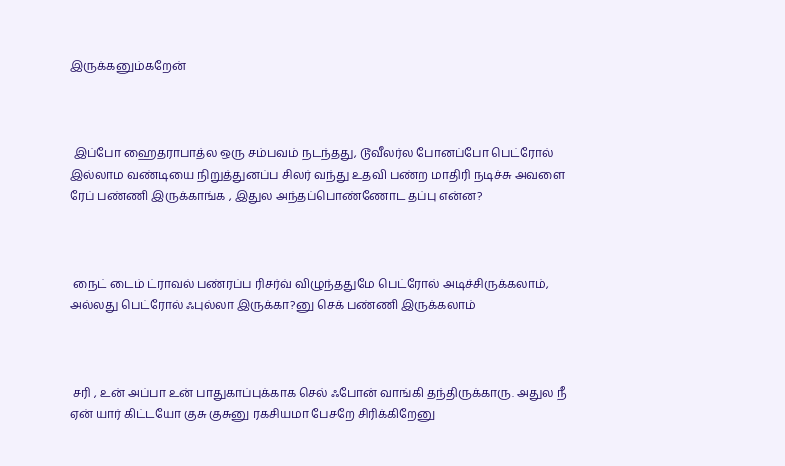இருக்கனும்கறேன்



 இப்போ ஹைதராபாத்ல ஒரு சம்பவம் நடந்தது, டூவீலர்ல போனப்போ பெட்ரோல் இல்லாம வண்டியை நிறுத்துனப்ப சிலர் வந்து உதவி பண்ற மாதிரி நடிச்சு அவளை ரேப் பண்ணி இருக்காங்க , இதுல அந்தப்பொண்ணோட தப்பு என்ன?



 நைட் டைம் ட்ராவல் பண்ரப்ப ரிசர்வ் விழுந்ததுமே பெட்ரோல் அடிச்சிருக்கலாம், அல்லது பெட்ரோல் ஃபுல்லா இருக்கா?னு செக் பண்ணி இருக்கலாம்



 சரி , உன் அப்பா உன் பாதுகாப்புக்காக செல் ஃபோன் வாங்கி தந்திருக்காரு. அதுல நீ ஏன் யார் கிட்டயோ குசு குசுனு ரகசியமா பேசறே சிரிக்கிறேனு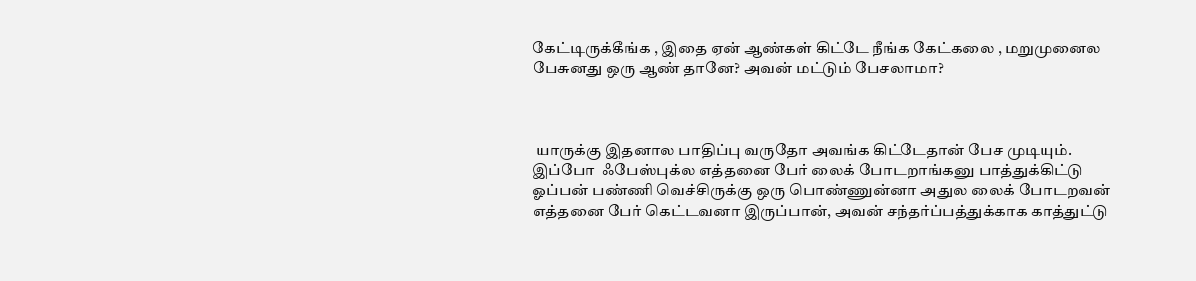கேட்டிருக்கீங்க , இதை ஏன் ஆண்கள் கிட்டே நீங்க கேட்கலை , மறுமுனைல பேசுனது ஒரு ஆண் தானே? அவன் மட்டும் பேசலாமா?



 யாருக்கு இதனால பாதிப்பு வருதோ அவங்க கிட்டேதான் பேச முடியும். இப்போ  ஃபேஸ்புக்ல எத்தனை பேர் லைக் போடறாங்கனு பாத்துக்கிட்டு ஓப்பன் பண்ணி வெச்சிருக்கு ஒரு பொண்ணுன்னா அதுல லைக் போடறவன் எத்தனை பேர் கெட்டவனா இருப்பான், அவன் சந்தர்ப்பத்துக்காக காத்துட்டு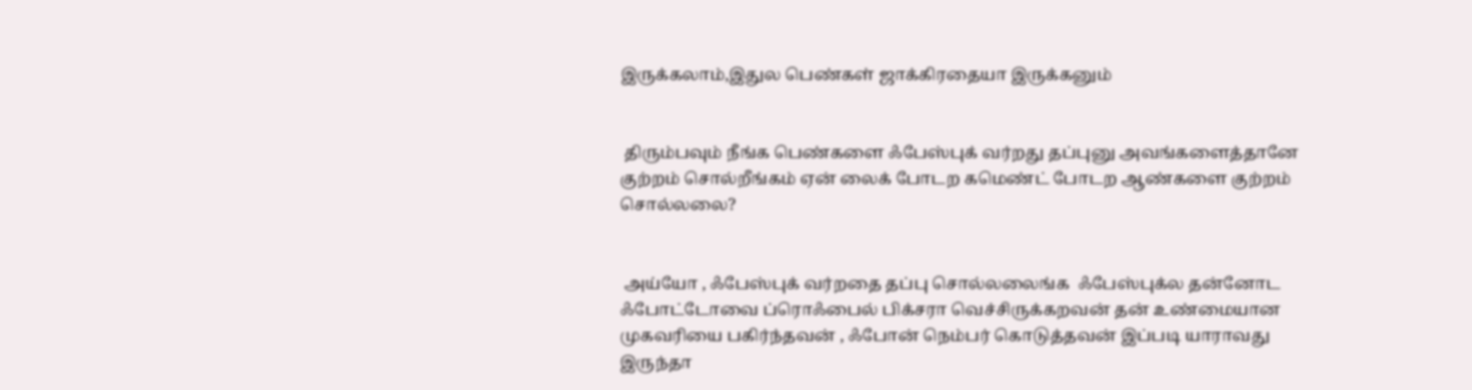இருக்கலாம்,இதுல பெண்கள் ஜாக்கிரதையா இருக்கனும்


 திரும்பவும் நீங்க பெண்களை ஃபேஸ்புக் வர்றது தப்புனு அவங்களைத்தானே குற்றம் சொல்றீங்கம் ஏன் லைக் போடற கமெண்ட் போடற ஆண்களை குற்றம் சொல்லலை?


 அய்யோ , ஃபேஸ்புக் வர்றதை தப்பு சொல்லலைங்க  ஃபேஸ்புக்ல தன்னோட ஃபோட்டோவை ப்ரொஃபைல் பிக்சரா வெச்சிருக்கறவன் தன் உண்மையான முகவரியை பகிர்ந்தவன் , ஃபோன் நெம்பர் கொடுத்தவன் இப்படி யாராவது இருந்தா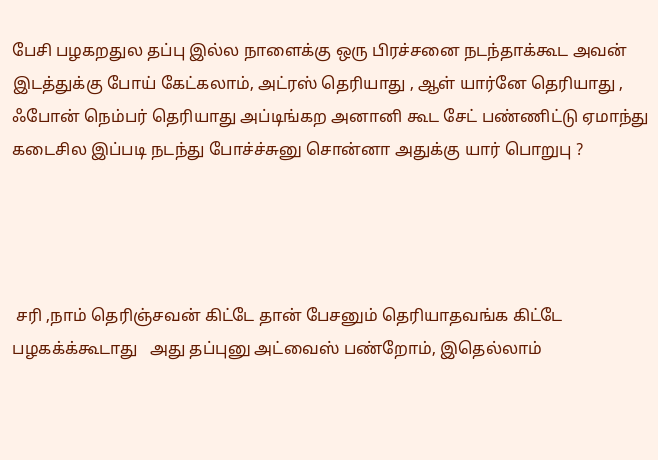பேசி பழகறதுல தப்பு இல்ல நாளைக்கு ஒரு பிரச்சனை நடந்தாக்கூட அவன் இடத்துக்கு போய் கேட்கலாம், அட்ரஸ் தெரியாது , ஆள் யார்னே தெரியாது , ஃபோன் நெம்பர் தெரியாது அப்டிங்கற அனானி கூட சேட் பண்ணிட்டு ஏமாந்து கடைசில இப்படி நடந்து போச்ச்சுனு சொன்னா அதுக்கு யார் பொறுபு ?




 சரி ,நாம் தெரிஞ்சவன் கிட்டே தான் பேசனும் தெரியாதவங்க கிட்டே பழகக்க்கூடாது   அது தப்புனு அட்வைஸ் பண்றோம், இதெல்லாம்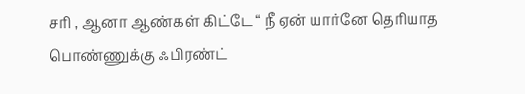சரி , ஆனா ஆண்கள் கிட்டே “ நீ ஏன் யார்னே தெரியாத பொண்ணுக்கு ஃபிரண்ட்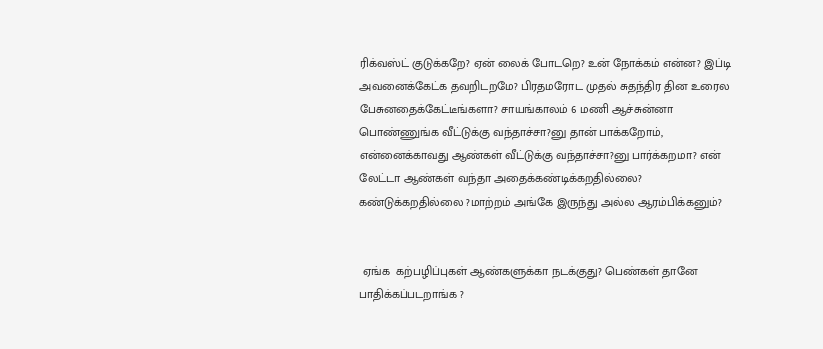ரிக்வஸ்ட் குடுக்கறே? ஏன் லைக் போடறெ? உன் நோக்கம் என்ன? இப்டி அவனைக்கேட்க தவறிடறமே? பிரதமரோட முதல் சுதந்திர தின உரைல பேசுனதைக்கேட்டீங்களா? சாயங்காலம் 6 மணி ஆச்சுன்னா பொண்ணுங்க வீட்டுக்கு வந்தாச்சா?னு தான் பாக்கறோம், என்னைக்காவது ஆண்கள் வீட்டுக்கு வந்தாச்சா?னு பார்க்கறமா? என் லேட்டா ஆண்கள் வந்தா அதைக்கண்டிக்கறதில்லை? கண்டுக்கறதில்லை ?மாற்றம் அங்கே இருந்து அல்ல ஆரம்பிக்கனும்?


 ஏங்க  கற்பழிப்புகள் ஆண்களுக்கா நடக்குது? பெண்கள் தானே பாதிக்கப்படறாங்க ?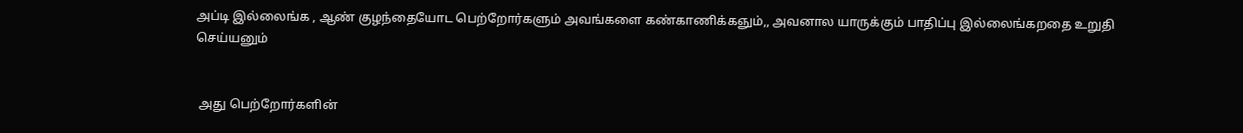அப்டி இல்லைங்க , ஆண் குழந்தையோட பெற்றோர்களும் அவங்களை கண்காணிக்கஞும்,, அவனால யாருக்கும் பாதிப்பு இல்லைங்கறதை உறுதி செய்யனும்


 அது பெற்றோர்களின்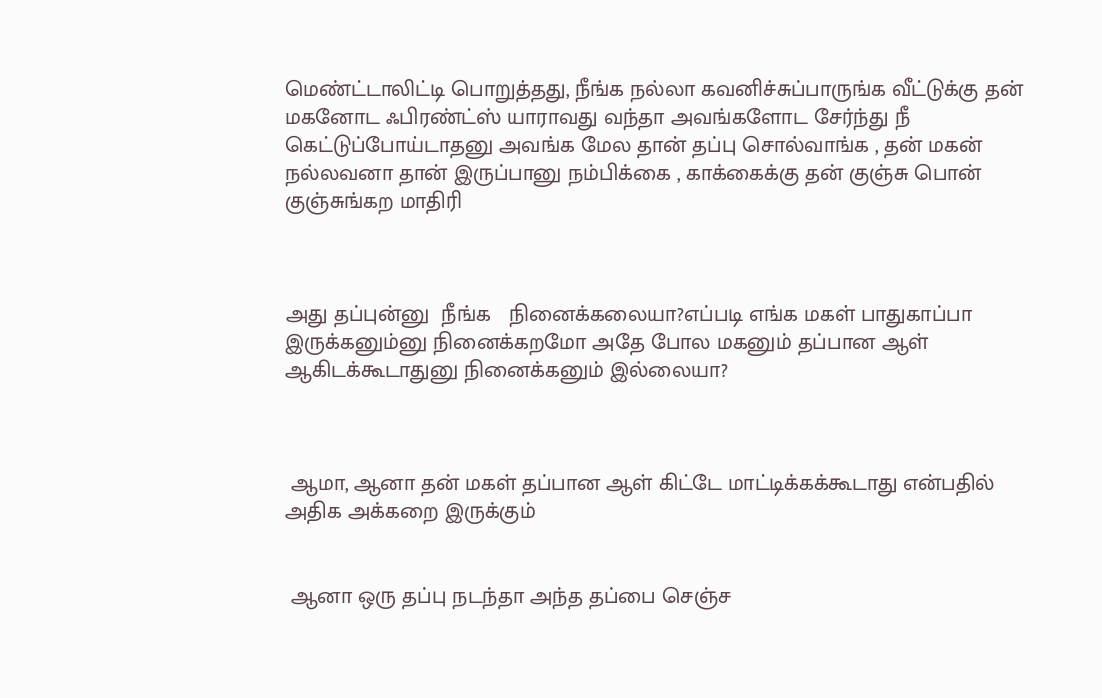மெண்ட்டாலிட்டி பொறுத்தது, நீங்க நல்லா கவனிச்சுப்பாருங்க வீட்டுக்கு தன் மகனோட ஃபிரண்ட்ஸ் யாராவது வந்தா அவங்களோட சேர்ந்து நீ கெட்டுப்போய்டாதனு அவங்க மேல தான் தப்பு சொல்வாங்க , தன் மகன் நல்லவனா தான் இருப்பானு நம்பிக்கை , காக்கைக்கு தன் குஞ்சு பொன் குஞ்சுங்கற மாதிரி



அது தப்புன்னு  நீங்க   நினைக்கலையா?எப்படி எங்க மகள் பாதுகாப்பா இருக்கனும்னு நினைக்கறமோ அதே போல மகனும் தப்பான ஆள்  ஆகிடக்கூடாதுனு நினைக்கனும் இல்லையா?



 ஆமா, ஆனா தன் மகள் தப்பான ஆள் கிட்டே மாட்டிக்கக்கூடாது என்பதில் அதிக அக்கறை இருக்கும்


 ஆனா ஒரு தப்பு நடந்தா அந்த தப்பை செஞ்ச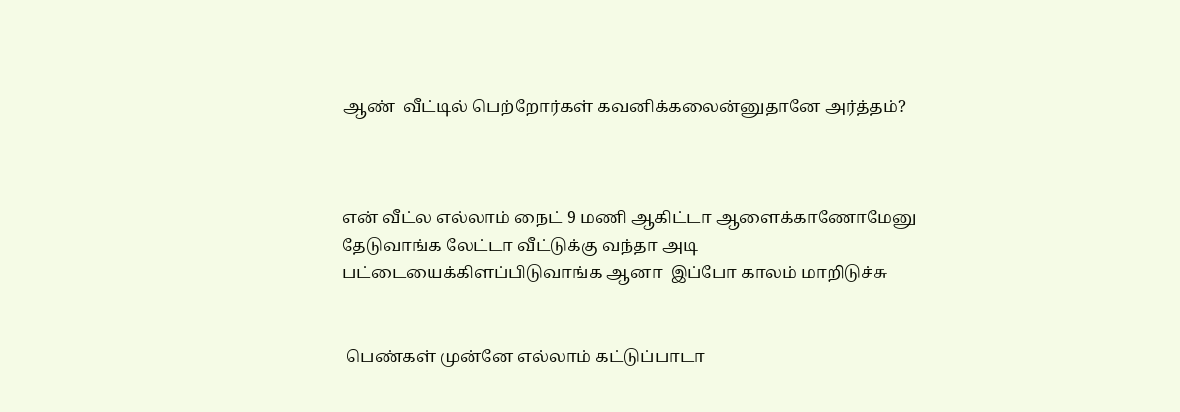ஆண்  வீட்டில் பெற்றோர்கள் கவனிக்கலைன்னுதானே அர்த்தம்?



என் வீட்ல எல்லாம் நைட் 9 மணி ஆகிட்டா ஆளைக்காணோமேனு தேடுவாங்க லேட்டா வீட்டுக்கு வந்தா அடி பட்டையைக்கிளப்பிடுவாங்க ஆனா  இப்போ காலம் மாறிடுச்சு


 பெண்கள் முன்னே எல்லாம் கட்டுப்பாடா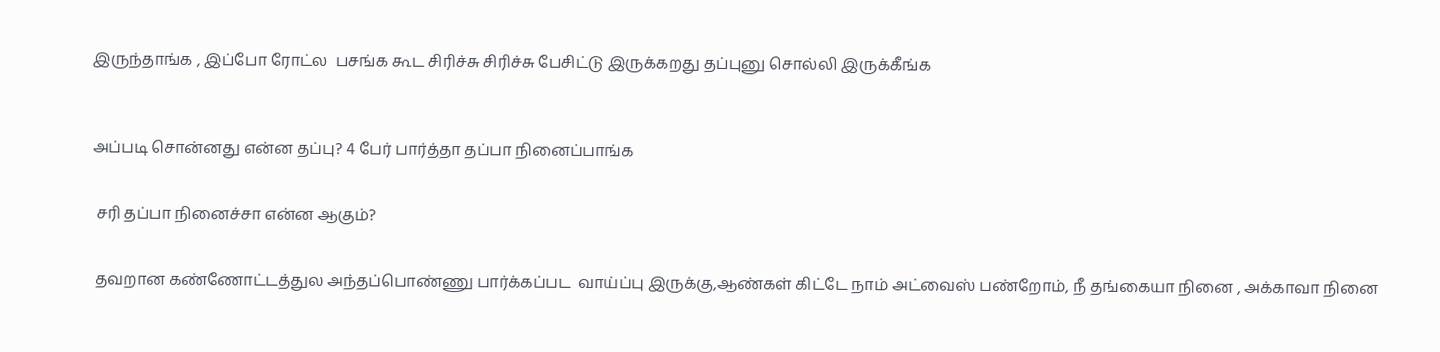இருந்தாங்க , இப்போ ரோட்ல  பசங்க கூட சிரிச்சு சிரிச்சு பேசிட்டு இருக்கறது தப்புனு சொல்லி இருக்கீங்க



அப்படி சொன்னது என்ன தப்பு? 4 பேர் பார்த்தா தப்பா நினைப்பாங்க


 சரி தப்பா நினைச்சா என்ன ஆகும்?


 தவறான கண்ணோட்டத்துல அந்தப்பொண்ணு பார்க்கப்பட  வாய்ப்பு இருக்கு,ஆண்கள் கிட்டே நாம் அட்வைஸ் பண்றோம், நீ தங்கையா நினை , அக்காவா நினை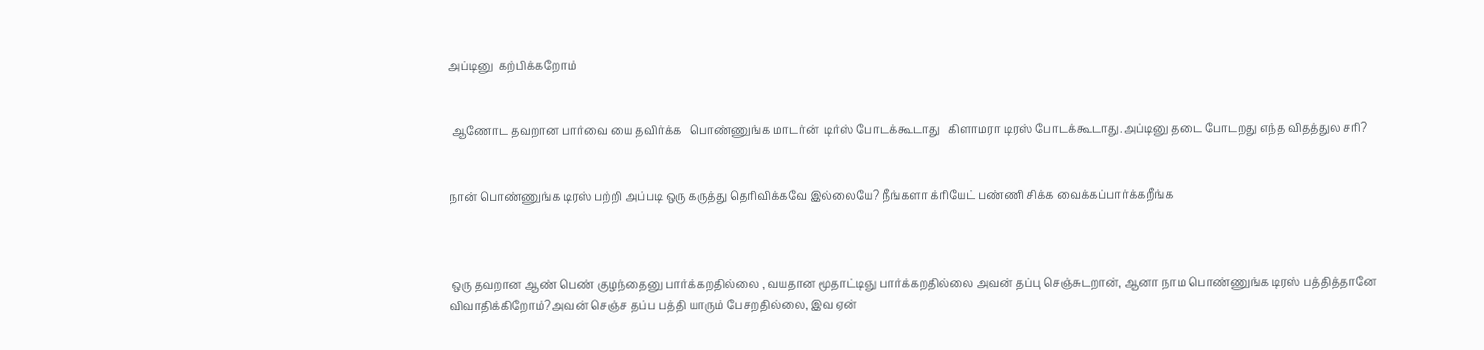அப்டினு  கற்பிக்கறோம்


 ஆணோட தவறான பார்வை யை தவிர்க்க   பொண்ணுங்க மாடர்ன்  டிர்ஸ் போடக்கூடாது   கிளாமரா டிரஸ் போடக்கூடாது.அப்டினு தடை போடறது எந்த விதத்துல சரி?


நான் பொண்ணுங்க டிரஸ் பற்றி அப்படி ஒரு கருத்து தெரிவிக்கவே இல்லையே? நீங்களா க்ரியேட் பண்ணி சிக்க வைக்கப்பார்க்கறீங்க



 ஒரு தவறான ஆண் பெண் குழந்தைனு பார்க்கறதில்லை , வயதான மூதாட்டிஞு பார்க்கறதில்லை அவன் தப்பு செஞ்சுடறான், ஆனா நாம பொண்ணுங்க டிரஸ் பத்தித்தானே விவாதிக்கிறோம்?அவன் செஞ்ச தப்ப பத்தி யாரும் பேசறதில்லை, இவ ஏன்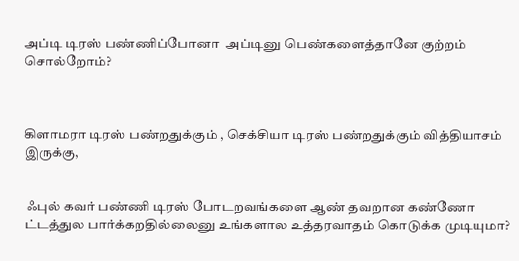அப்டி டிரஸ் பண்ணிப்போனா  அப்டினு பெண்களைத்தானே குற்றம் சொல்றோம்?



கிளாமரா டிரஸ் பண்றதுக்கும் , செக்சியா டிரஸ் பண்றதுக்கும் வித்தியாசம் இருக்கு,


 ஃபுல் கவர் பண்ணி டிரஸ் போடறவங்களை ஆண் தவறான கண்ணோ ட்டத்துல பார்க்கறதில்லைனு உங்களால உத்தரவாதம் கொடுக்க முடியுமா?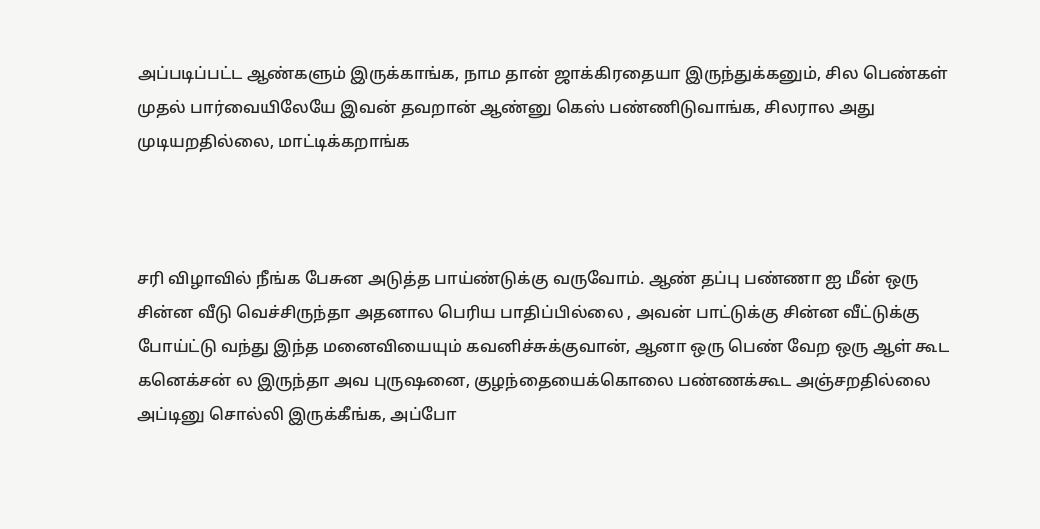அப்படிப்பட்ட ஆண்களும் இருக்காங்க, நாம தான் ஜாக்கிரதையா இருந்துக்கனும், சில பெண்கள் முதல் பார்வையிலேயே இவன் தவறான் ஆண்னு கெஸ் பண்ணிடுவாங்க, சிலரால அது முடியறதில்லை, மாட்டிக்கறாங்க



சரி விழாவில் நீங்க பேசுன அடுத்த பாய்ண்டுக்கு வருவோம். ஆண் தப்பு பண்ணா ஐ மீன் ஒரு சின்ன வீடு வெச்சிருந்தா அதனால பெரிய பாதிப்பில்லை , அவன் பாட்டுக்கு சின்ன வீட்டுக்கு போய்ட்டு வந்து இந்த மனைவியையும் கவனிச்சுக்குவான், ஆனா ஒரு பெண் வேற ஒரு ஆள் கூட கனெக்சன் ல இருந்தா அவ புருஷனை, குழந்தையைக்கொலை பண்ணக்கூட அஞ்சறதில்லை அப்டினு சொல்லி இருக்கீங்க, அப்போ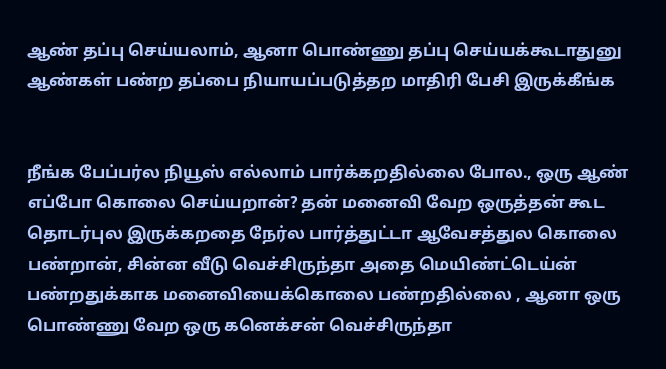ஆண் தப்பு செய்யலாம், ஆனா பொண்ணு தப்பு செய்யக்கூடாதுனு ஆண்கள் பண்ற தப்பை நியாயப்படுத்தற மாதிரி பேசி இருக்கீங்க


நீங்க பேப்பர்ல நியூஸ் எல்லாம் பார்க்கறதில்லை போல., ஒரு ஆண் எப்போ கொலை செய்யறான்? தன் மனைவி வேற ஒருத்தன் கூட தொடர்புல இருக்கறதை நேர்ல பார்த்துட்டா ஆவேசத்துல கொலை பண்றான், சின்ன வீடு வெச்சிருந்தா அதை மெயிண்ட்டெய்ன் பண்றதுக்காக மனைவியைக்கொலை பண்றதில்லை , ஆனா ஒரு பொண்ணு வேற ஒரு கனெக்சன் வெச்சிருந்தா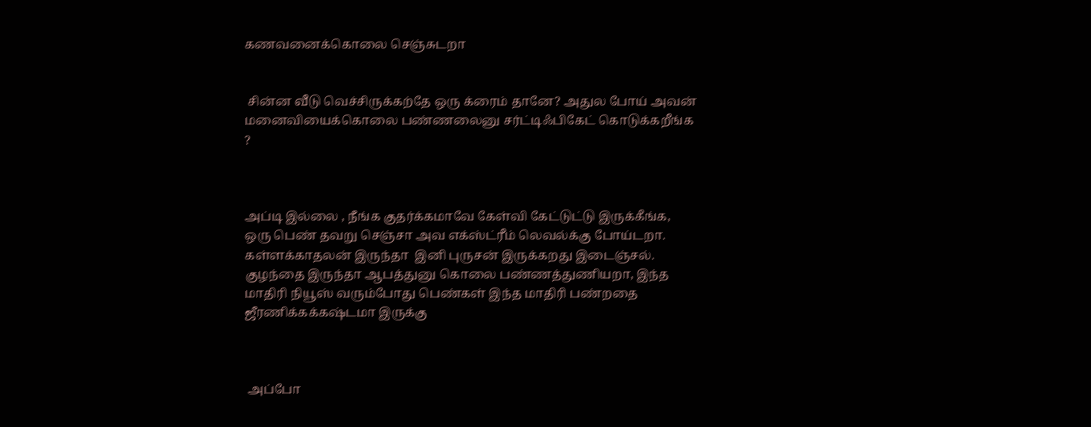கணவனைக்கொலை செஞ்சுடறா


 சின்ன வீடு வெச்சிருக்கற்தே ஒரு க்ரைம் தானே? அதுல போய் அவன் மனைவியைக்கொலை பண்ணலைனு சர்ட்டிஃபிகேட் கொடுக்கறீங்க ?



அப்டி இல்லை , நீங்க குதர்க்கமாவே கேள்வி கேட்டுட்டு இருக்கீங்க, ஒரு பெண் தவறு செஞ்சா அவ எக்ஸ்ட்ரீம் லெவல்க்கு போய்டறா. கள்ளக்காதலன் இருந்தா  இனி புருசன் இருக்கறது இடைஞ்சல்.  குழந்தை இருந்தா ஆபத்துனு கொலை பண்ணத்துணியறா, இந்த மாதிரி நியூஸ் வரும்போது பெண்கள் இந்த மாதிரி பண்றதை ஜீரணிக்கக்கஷ்டமா இருக்கு



 அப்போ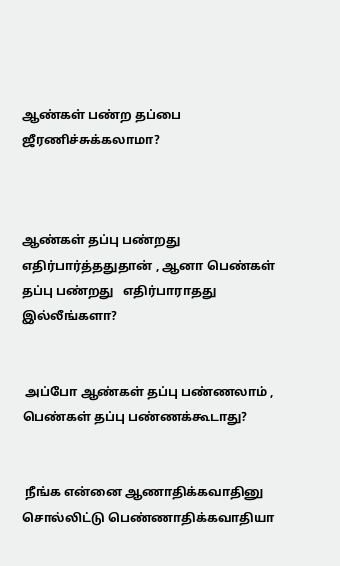ஆண்கள் பண்ற தப்பை ஜீரணிச்சுக்கலாமா?



ஆண்கள் தப்பு பண்றது எதிர்பார்த்ததுதான் , ஆனா பெண்கள் தப்பு பண்றது   எதிர்பாராதது இல்லீங்களா?


 அப்போ ஆண்கள் தப்பு பண்ணலாம் , பெண்கள் தப்பு பண்ணக்கூடாது?


 நீங்க என்னை ஆணாதிக்கவாதினு சொல்லிட்டு பெண்ணாதிக்கவாதியா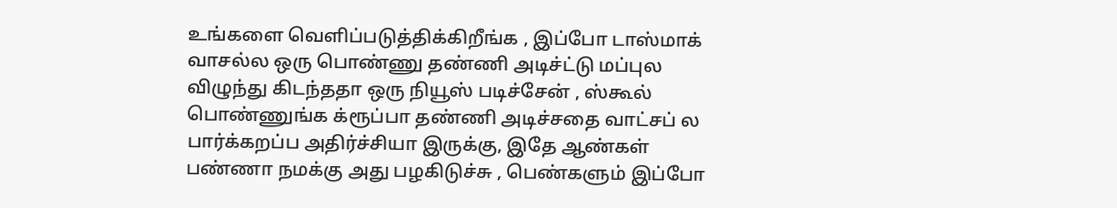உங்களை வெளிப்படுத்திக்கிறீங்க , இப்போ டாஸ்மாக் வாசல்ல ஒரு பொண்ணு தண்ணி அடிச்ட்டு மப்புல விழுந்து கிடந்ததா ஒரு நியூஸ் படிச்சேன் , ஸ்கூல் பொண்ணுங்க க்ரூப்பா தண்ணி அடிச்சதை வாட்சப் ல பார்க்கறப்ப அதிர்ச்சியா இருக்கு, இதே ஆண்கள் பண்ணா நமக்கு அது பழகிடுச்சு , பெண்களும் இப்போ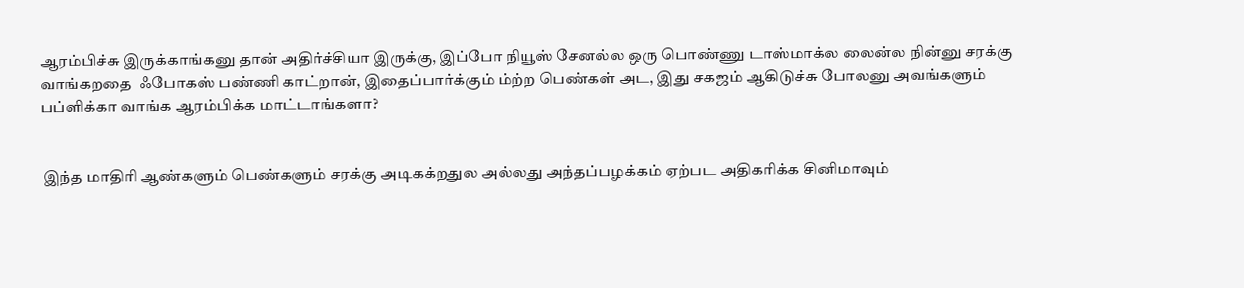ஆரம்பிச்சு இருக்காங்கனு தான் அதிர்ச்சியா இருக்கு, இப்போ நியூஸ் சேனல்ல ஒரு பொண்ணு டாஸ்மாக்ல லைன்ல நின்னு சரக்கு வாங்கறதை  ஃபோகஸ் பண்ணி காட்றான், இதைப்பார்க்கும் ம்ற்ற பெண்கள் அட, இது சகஜம் ஆகிடுச்சு போலனு அவங்களும் பப்ளிக்கா வாங்க ஆரம்பிக்க மாட்டாங்களா?


 இந்த மாதிரி ஆண்களும் பெண்களும் சரக்கு அடிகக்றதுல அல்லது அந்தப்பழக்கம் ஏற்பட அதிகரிக்க சினிமாவும்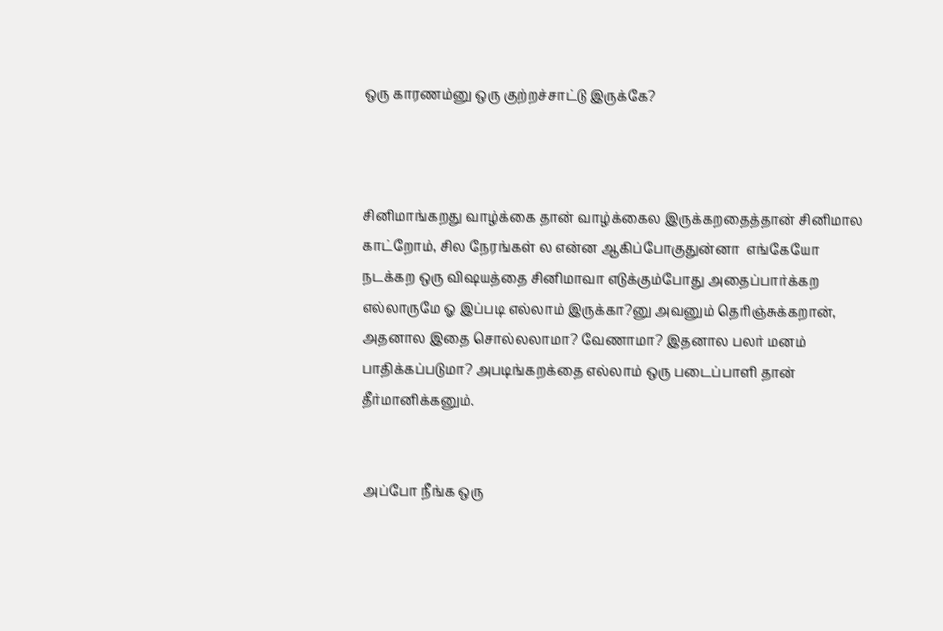ஒரு காரணம்னு ஒரு குற்றச்சாட்டு இருக்கே?



சினிமாங்கறது வாழ்க்கை தான் வாழ்க்கைல இருக்கறதைத்தான் சினிமால காட்றோம், சில நேரங்கள் ல என்ன ஆகிப்போகுதுன்னா  எங்கேயோ நடக்கற ஒரு விஷயத்தை சினிமாவா எடுக்கும்போது அதைப்பார்க்கற எல்லாருமே ஓ இப்படி எல்லாம் இருக்கா?னு அவனும் தெரிஞ்சுக்கறான், அதனால இதை சொல்லலாமா? வேணாமா? இதனால பலர் மனம் பாதிக்கப்படுமா? அபடிங்கறக்தை எல்லாம் ஒரு படைப்பாளி தான் தீர்மானிக்கனும்.


 அப்போ நீங்க ஒரு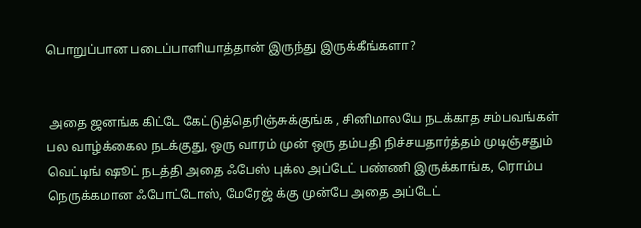பொறுப்பான படைப்பாளியாத்தான் இருந்து இருக்கீங்களா?


 அதை ஜனங்க கிட்டே கேட்டுத்தெரிஞ்சுக்குங்க , சினிமாலயே நடக்காத சம்பவங்கள் பல வாழ்க்கைல நடக்குது, ஒரு வாரம் முன் ஒரு தம்பதி நிச்சயதார்த்தம் முடிஞ்சதும் வெட்டிங் ஷூட் நடத்தி அதை ஃபேஸ் புக்ல அப்டேட் பண்ணி இருக்காங்க, ரொம்ப நெருக்கமான ஃபோட்டோஸ், மேரேஜ் க்கு முன்பே அதை அப்டேட்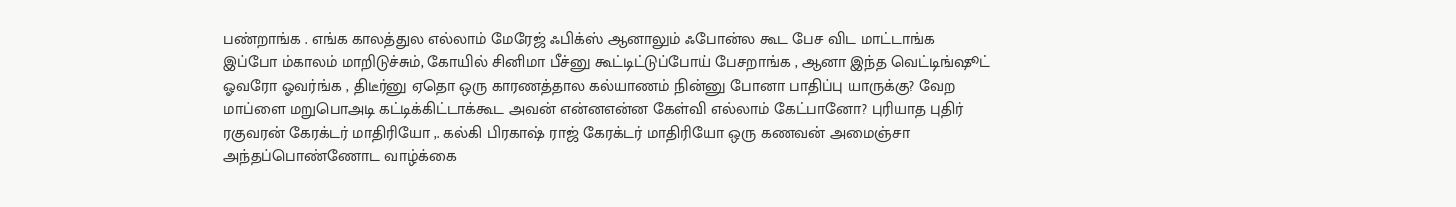பண்றாங்க . எங்க காலத்துல எல்லாம் மேரேஜ் ஃபிக்ஸ் ஆனாலும் ஃபோன்ல கூட பேச விட மாட்டாங்க இப்போ ம்காலம் மாறிடுச்சும், கோயில் சினிமா பீச்னு கூட்டிட்டுப்போய் பேசறாங்க , ஆனா இந்த வெட்டிங்ஷூட்  ஓவரோ ஓவர்ங்க , திடீர்னு ஏதொ ஒரு காரணத்தால கல்யாணம் நின்னு போனா பாதிப்பு யாருக்கு? வேற மாப்ளை மறுபொஅடி கட்டிக்கிட்டாக்கூட அவன் என்னஎன்ன கேள்வி எல்லாம் கேட்பானோ? புரியாத புதிர் ரகுவரன் கேரக்டர் மாதிரியோ ,. கல்கி பிரகாஷ் ராஜ் கேரக்டர் மாதிரியோ ஒரு கணவன் அமைஞ்சா அந்தப்பொண்ணோட வாழ்க்கை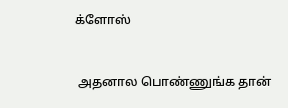க்ளோஸ்


 அதனால பொண்ணுங்க தான்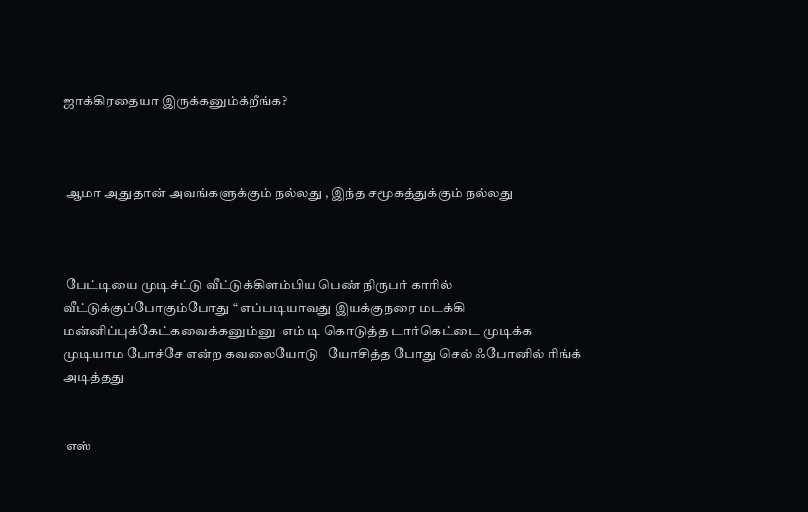ஜாக்கிரதையா இருக்கனும்க்றீங்க?



 ஆமா அதுதான் அவங்களுக்கும் நல்லது , இந்த சமூகத்துக்கும் நல்லது



 பேட்டியை முடிச்ட்டு வீட்டுக்கிளம்பிய பெண் நிருபர் காரில் வீட்டுக்குப்போகும்போது “ எப்படியாவது இயக்குநரை மடக்கி மன்னிப்புக்கேட்கவைக்கனும்னு  எம் டி கொடுத்த டார்கெட்டை முடிக்க முடியாம போச்சே என்ற கவலையோடு   யோசித்த போது செல் ஃபோனில் ரிங்க் அடித்தது


 எஸ்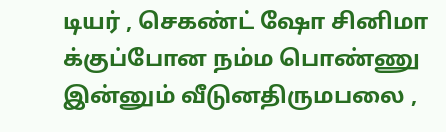டியர் , செகண்ட் ஷோ சினிமா க்குப்போன நம்ம பொண்ணு இன்னும் வீடுனதிருமபலை ,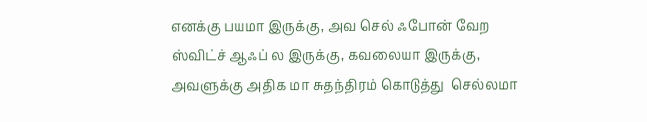எனக்கு பயமா இருக்கு, அவ செல் ஃபோன் வேற ஸ்விட்ச் ஆஃப் ல இருக்கு, கவலையா இருக்கு, அவளுக்கு அதிக மா சுதந்திரம் கொடுத்து  செல்லமா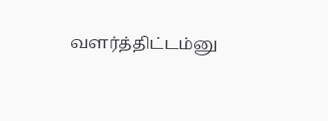வளர்த்திட்டம்னு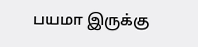பயமா இருக்கு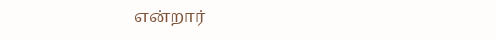என்றார்